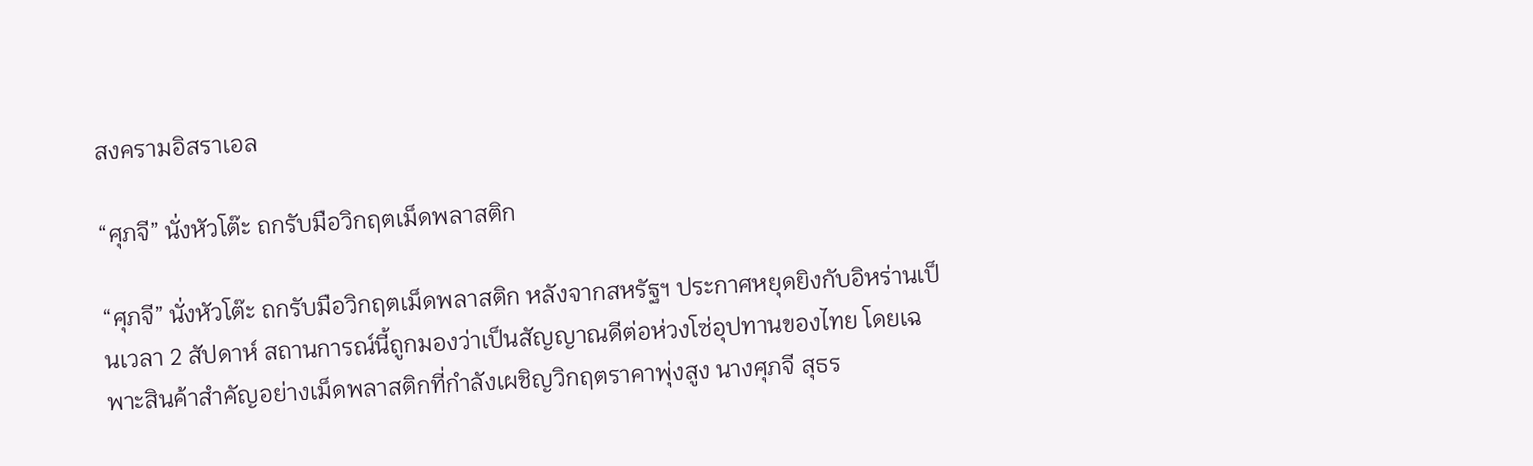สงครามอิสราเอล

“ศุภจี” นั่งหัวโต๊ะ ถกรับมือวิกฤตเม็ดพลาสติก

“ศุภจี” นั่งหัวโต๊ะ ถกรับมือวิกฤตเม็ดพลาสติก หลังจากสหรัฐฯ ประกาศหยุดยิงกับอิหร่านเป็นเวลา 2 สัปดาห์ สถานการณ์นี้ถูกมองว่าเป็นสัญญาณดีต่อห่วงโซ่อุปทานของไทย โดยเฉพาะสินค้าสำคัญอย่างเม็ดพลาสติกที่กำลังเผชิญวิกฤตราคาพุ่งสูง นางศุภจี สุธร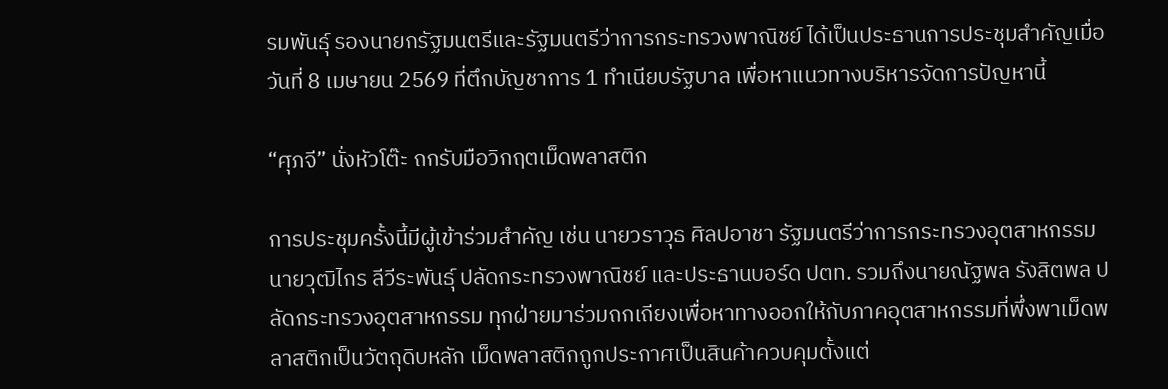รมพันธุ์ รองนายกรัฐมนตรีและรัฐมนตรีว่าการกระทรวงพาณิชย์ ได้เป็นประธานการประชุมสำคัญเมื่อวันที่ 8 เมษายน 2569 ที่ตึกบัญชาการ 1 ทำเนียบรัฐบาล เพื่อหาแนวทางบริหารจัดการปัญหานี้

“ศุภจี” นั่งหัวโต๊ะ ถกรับมือวิกฤตเม็ดพลาสติก

การประชุมครั้งนี้มีผู้เข้าร่วมสำคัญ เช่น นายวราวุธ ศิลปอาชา รัฐมนตรีว่าการกระทรวงอุตสาหกรรม นายวุฒิไกร ลีวีระพันธุ์ ปลัดกระทรวงพาณิชย์ และประธานบอร์ด ปตท. รวมถึงนายณัฐพล รังสิตพล ปลัดกระทรวงอุตสาหกรรม ทุกฝ่ายมาร่วมถกเถียงเพื่อหาทางออกให้กับภาคอุตสาหกรรมที่พึ่งพาเม็ดพลาสติกเป็นวัตถุดิบหลัก เม็ดพลาสติกถูกประกาศเป็นสินค้าควบคุมตั้งแต่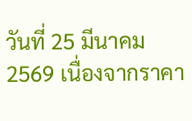วันที่ 25 มีนาคม 2569 เนื่องจากราคา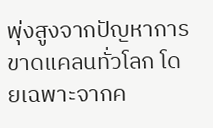พุ่งสูงจากปัญหาการขาดแคลนทั่วโลก โดยเฉพาะจากค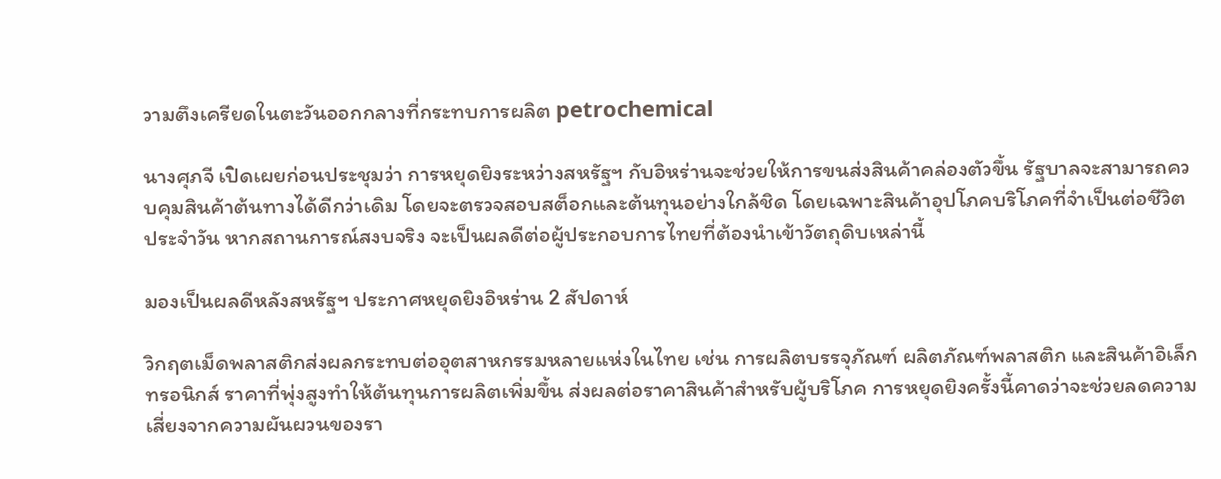วามตึงเครียดในตะวันออกกลางที่กระทบการผลิต petrochemical

นางศุภจี เปิดเผยก่อนประชุมว่า การหยุดยิงระหว่างสหรัฐฯ กับอิหร่านจะช่วยให้การขนส่งสินค้าคล่องตัวขึ้น รัฐบาลจะสามารถควบคุมสินค้าต้นทางได้ดีกว่าเดิม โดยจะตรวจสอบสต็อกและต้นทุนอย่างใกล้ชิด โดยเฉพาะสินค้าอุปโภคบริโภคที่จำเป็นต่อชีวิตประจำวัน หากสถานการณ์สงบจริง จะเป็นผลดีต่อผู้ประกอบการไทยที่ต้องนำเข้าวัตถุดิบเหล่านี้

มองเป็นผลดีหลังสหรัฐฯ ประกาศหยุดยิงอิหร่าน 2 สัปดาห์

วิกฤตเม็ดพลาสติกส่งผลกระทบต่ออุตสาหกรรมหลายแห่งในไทย เช่น การผลิตบรรจุภัณฑ์ ผลิตภัณฑ์พลาสติก และสินค้าอิเล็กทรอนิกส์ ราคาที่พุ่งสูงทำให้ต้นทุนการผลิตเพิ่มขึ้น ส่งผลต่อราคาสินค้าสำหรับผู้บริโภค การหยุดยิงครั้งนี้คาดว่าจะช่วยลดความเสี่ยงจากความผันผวนของรา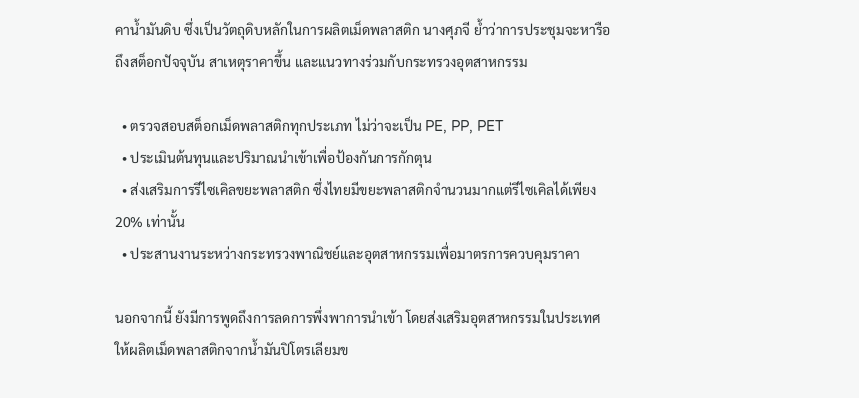คาน้ำมันดิบ ซึ่งเป็นวัตถุดิบหลักในการผลิตเม็ดพลาสติก นางศุภจี ย้ำว่าการประชุมจะหารือถึงสต็อกปัจจุบัน สาเหตุราคาขึ้น และแนวทางร่วมกับกระทรวงอุตสาหกรรม

  • ตรวจสอบสต็อกเม็ดพลาสติกทุกประเภท ไม่ว่าจะเป็น PE, PP, PET
  • ประเมินต้นทุนและปริมาณนำเข้าเพื่อป้องกันการกักตุน
  • ส่งเสริมการรีไซเคิลขยะพลาสติก ซึ่งไทยมีขยะพลาสติกจำนวนมากแต่รีไซเคิลได้เพียง 20% เท่านั้น
  • ประสานงานระหว่างกระทรวงพาณิชย์และอุตสาหกรรมเพื่อมาตรการควบคุมราคา

นอกจากนี้ ยังมีการพูดถึงการลดการพึ่งพาการนำเข้า โดยส่งเสริมอุตสาหกรรมในประเทศให้ผลิตเม็ดพลาสติกจากน้ำมันปิโตรเลียมข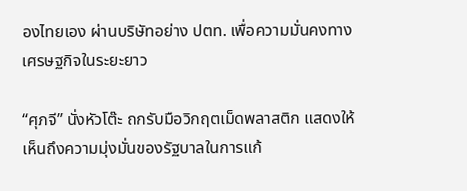องไทยเอง ผ่านบริษัทอย่าง ปตท. เพื่อความมั่นคงทางเศรษฐกิจในระยะยาว

“ศุภจี” นั่งหัวโต๊ะ ถกรับมือวิกฤตเม็ดพลาสติก แสดงให้เห็นถึงความมุ่งมั่นของรัฐบาลในการแก้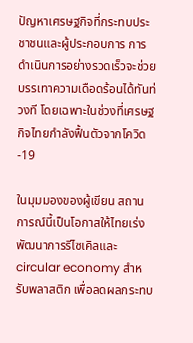ปัญหาเศรษฐกิจที่กระทบประชาชนและผู้ประกอบการ การดำเนินการอย่างรวดเร็วจะช่วยบรรเทาความเดือดร้อนได้ทันท่วงที โดยเฉพาะในช่วงที่เศรษฐกิจไทยกำลังฟื้นตัวจากโควิด-19

ในมุมมองของผู้เขียน สถานการณ์นี้เป็นโอกาสให้ไทยเร่งพัฒนาการรีไซเคิลและ circular economy สำหรับพลาสติก เพื่อลดผลกระทบ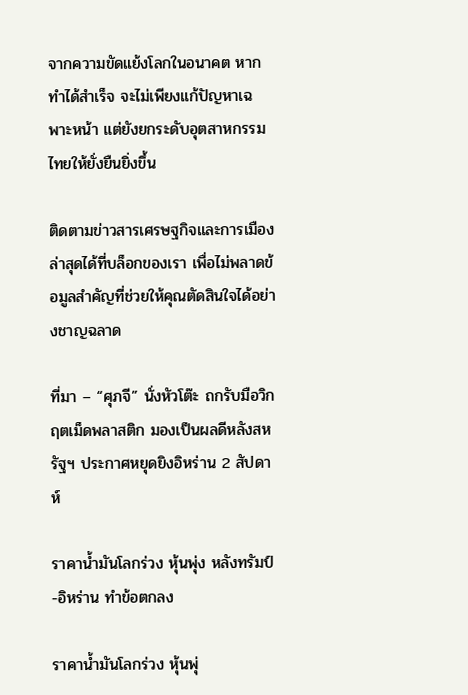จากความขัดแย้งโลกในอนาคต หากทำได้สำเร็จ จะไม่เพียงแก้ปัญหาเฉพาะหน้า แต่ยังยกระดับอุตสาหกรรมไทยให้ยั่งยืนยิ่งขึ้น

ติดตามข่าวสารเศรษฐกิจและการเมืองล่าสุดได้ที่บล็อกของเรา เพื่อไม่พลาดข้อมูลสำคัญที่ช่วยให้คุณตัดสินใจได้อย่างชาญฉลาด

ที่มา – “ศุภจี” นั่งหัวโต๊ะ ถกรับมือวิกฤตเม็ดพลาสติก มองเป็นผลดีหลังสหรัฐฯ ประกาศหยุดยิงอิหร่าน 2 สัปดาห์

ราคาน้ำมันโลกร่วง หุ้นพุ่ง หลังทรัมป์-อิหร่าน ทำข้อตกลง

ราคาน้ำมันโลกร่วง หุ้นพุ่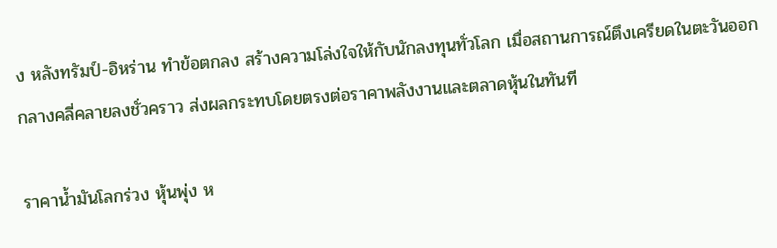ง หลังทรัมป์-อิหร่าน ทำข้อตกลง สร้างความโล่งใจให้กับนักลงทุนทั่วโลก เมื่อสถานการณ์ตึงเครียดในตะวันออกกลางคลี่คลายลงชั่วคราว ส่งผลกระทบโดยตรงต่อราคาพลังงานและตลาดหุ้นในทันที

ราคาน้ำมันโลกร่วง หุ้นพุ่ง ห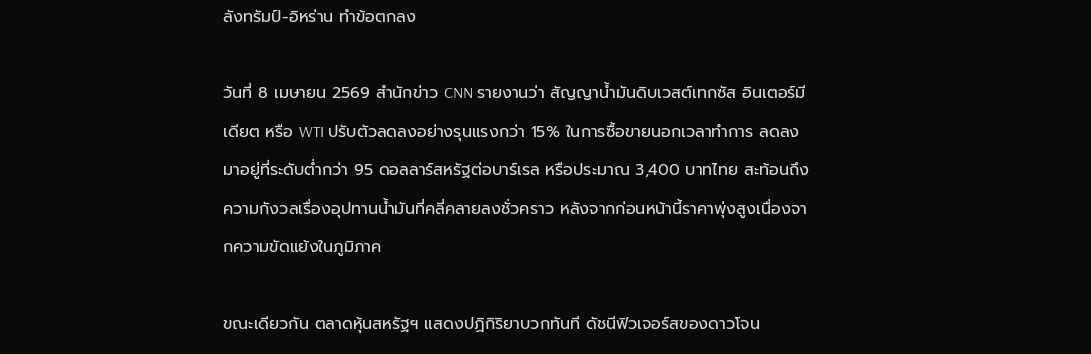ลังทรัมป์-อิหร่าน ทำข้อตกลง

วันที่ 8 เมษายน 2569 สำนักข่าว CNN รายงานว่า สัญญาน้ำมันดิบเวสต์เทกซัส อินเตอร์มีเดียต หรือ WTI ปรับตัวลดลงอย่างรุนแรงกว่า 15% ในการซื้อขายนอกเวลาทำการ ลดลงมาอยู่ที่ระดับต่ำกว่า 95 ดอลลาร์สหรัฐต่อบาร์เรล หรือประมาณ 3,400 บาทไทย สะท้อนถึงความกังวลเรื่องอุปทานน้ำมันที่คลี่คลายลงชั่วคราว หลังจากก่อนหน้านี้ราคาพุ่งสูงเนื่องจากความขัดแย้งในภูมิภาค

ขณะเดียวกัน ตลาดหุ้นสหรัฐฯ แสดงปฏิกิริยาบวกทันที ดัชนีฟิวเจอร์สของดาวโจน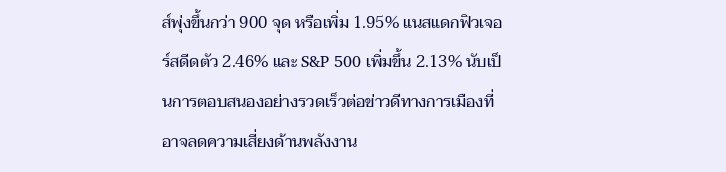ส์พุ่งขึ้นกว่า 900 จุด หรือเพิ่ม 1.95% แนสแดกฟิวเจอร์สดีดตัว 2.46% และ S&P 500 เพิ่มขึ้น 2.13% นับเป็นการตอบสนองอย่างรวดเร็วต่อข่าวดีทางการเมืองที่อาจลดความเสี่ยงด้านพลังงาน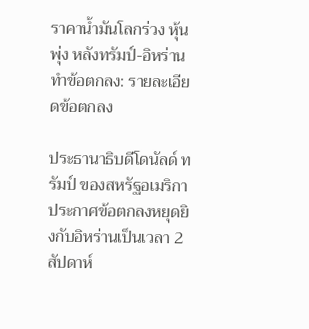ราคาน้ำมันโลกร่วง หุ้นพุ่ง หลังทรัมป์-อิหร่าน ทำข้อตกลง: รายละเอียดข้อตกลง

ประธานาธิบดีโดนัลด์ ทรัมป์ ของสหรัฐอเมริกา ประกาศข้อตกลงหยุดยิงกับอิหร่านเป็นเวลา 2 สัปดาห์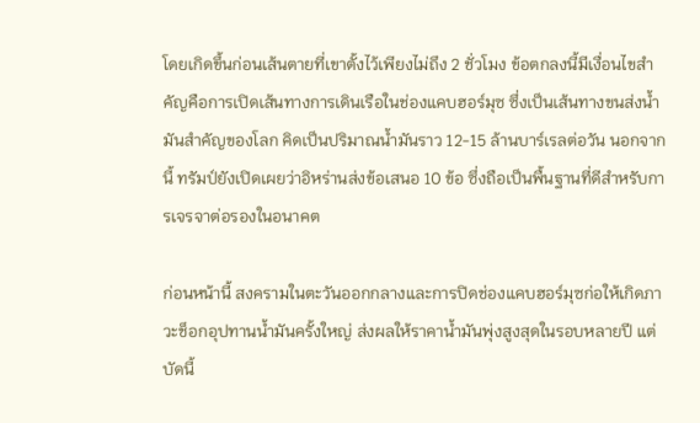โดยเกิดขึ้นก่อนเส้นตายที่เขาตั้งไว้เพียงไม่ถึง 2 ชั่วโมง ข้อตกลงนี้มีเงื่อนไขสำคัญคือการเปิดเส้นทางการเดินเรือในช่องแคบฮอร์มุซ ซึ่งเป็นเส้นทางขนส่งน้ำมันสำคัญของโลก คิดเป็นปริมาณน้ำมันราว 12-15 ล้านบาร์เรลต่อวัน นอกจากนี้ ทรัมป์ยังเปิดเผยว่าอิหร่านส่งข้อเสนอ 10 ข้อ ซึ่งถือเป็นพื้นฐานที่ดีสำหรับการเจรจาต่อรองในอนาคต

ก่อนหน้านี้ สงครามในตะวันออกกลางและการปิดช่องแคบฮอร์มุซก่อให้เกิดภาวะช็อกอุปทานน้ำมันครั้งใหญ่ ส่งผลให้ราคาน้ำมันพุ่งสูงสุดในรอบหลายปี แต่บัดนี้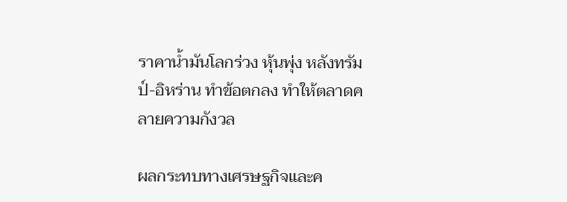ราคาน้ำมันโลกร่วง หุ้นพุ่ง หลังทรัมป์-อิหร่าน ทำข้อตกลง ทำให้ตลาดคลายความกังวล

ผลกระทบทางเศรษฐกิจและค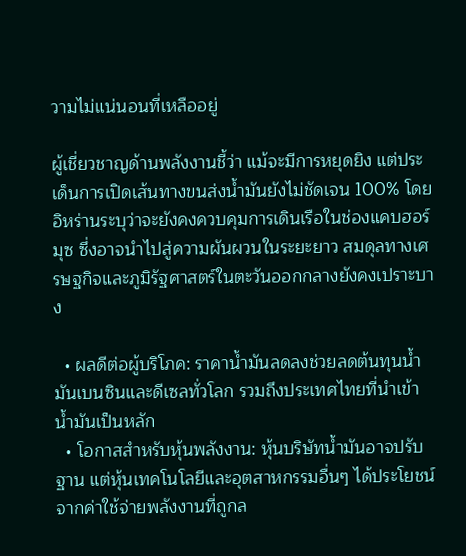วามไม่แน่นอนที่เหลืออยู่

ผู้เชี่ยวชาญด้านพลังงานชี้ว่า แม้จะมีการหยุดยิง แต่ประเด็นการเปิดเส้นทางขนส่งน้ำมันยังไม่ชัดเจน 100% โดยอิหร่านระบุว่าจะยังคงควบคุมการเดินเรือในช่องแคบฮอร์มุซ ซึ่งอาจนำไปสู่ความผันผวนในระยะยาว สมดุลทางเศรษฐกิจและภูมิรัฐศาสตร์ในตะวันออกกลางยังคงเปราะบาง

  • ผลดีต่อผู้บริโภค: ราคาน้ำมันลดลงช่วยลดต้นทุนน้ำมันเบนซินและดีเซลทั่วโลก รวมถึงประเทศไทยที่นำเข้าน้ำมันเป็นหลัก
  • โอกาสสำหรับหุ้นพลังงาน: หุ้นบริษัทน้ำมันอาจปรับฐาน แต่หุ้นเทคโนโลยีและอุตสาหกรรมอื่นๆ ได้ประโยชน์จากค่าใช้จ่ายพลังงานที่ถูกล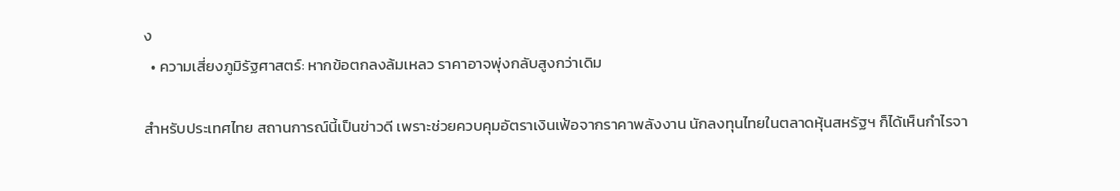ง
  • ความเสี่ยงภูมิรัฐศาสตร์: หากข้อตกลงล้มเหลว ราคาอาจพุ่งกลับสูงกว่าเดิม

สำหรับประเทศไทย สถานการณ์นี้เป็นข่าวดี เพราะช่วยควบคุมอัตราเงินเฟ้อจากราคาพลังงาน นักลงทุนไทยในตลาดหุ้นสหรัฐฯ ก็ได้เห็นกำไรจา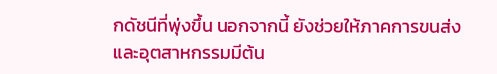กดัชนีที่พุ่งขึ้น นอกจากนี้ ยังช่วยให้ภาคการขนส่งและอุตสาหกรรมมีต้น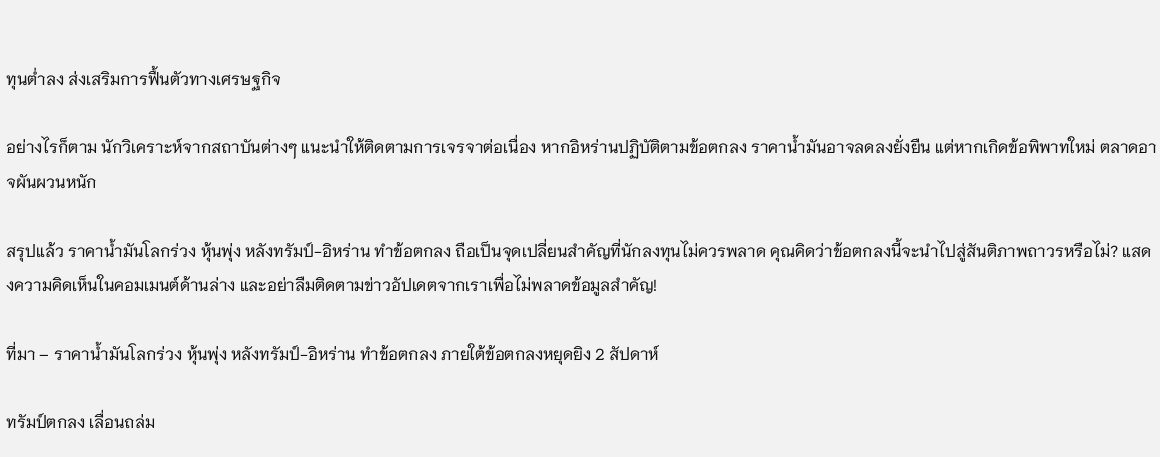ทุนต่ำลง ส่งเสริมการฟื้นตัวทางเศรษฐกิจ

อย่างไรก็ตาม นักวิเคราะห์จากสถาบันต่างๆ แนะนำให้ติดตามการเจรจาต่อเนื่อง หากอิหร่านปฏิบัติตามข้อตกลง ราคาน้ำมันอาจลดลงยั่งยืน แต่หากเกิดข้อพิพาทใหม่ ตลาดอาจผันผวนหนัก

สรุปแล้ว ราคาน้ำมันโลกร่วง หุ้นพุ่ง หลังทรัมป์-อิหร่าน ทำข้อตกลง ถือเป็นจุดเปลี่ยนสำคัญที่นักลงทุนไม่ควรพลาด คุณคิดว่าข้อตกลงนี้จะนำไปสู่สันติภาพถาวรหรือไม่? แสดงความคิดเห็นในคอมเมนต์ด้านล่าง และอย่าลืมติดตามข่าวอัปเดตจากเราเพื่อไม่พลาดข้อมูลสำคัญ!

ที่มา – ราคาน้ำมันโลกร่วง หุ้นพุ่ง หลังทรัมป์-อิหร่าน ทำข้อตกลง ภายใต้ข้อตกลงหยุดยิง 2 สัปดาห์

ทรัมป์ตกลง เลื่อนถล่ม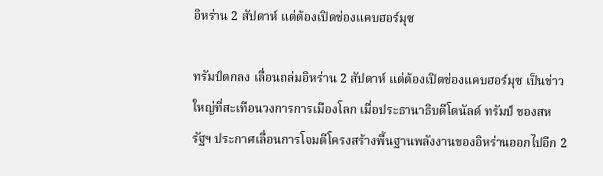อิหร่าน 2 สัปดาห์ แต่ต้องเปิดช่องแคบฮอร์มุซ

ทรัมป์ตกลง เลื่อนถล่มอิหร่าน 2 สัปดาห์ แต่ต้องเปิดช่องแคบฮอร์มุซ เป็นข่าวใหญ่ที่สะเทือนวงการการเมืองโลก เมื่อประธานาธิบดีโดนัลด์ ทรัมป์ ของสหรัฐฯ ประกาศเลื่อนการโจมตีโครงสร้างพื้นฐานพลังงานของอิหร่านออกไปอีก 2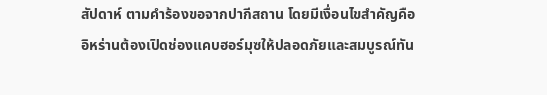สัปดาห์ ตามคำร้องขอจากปากีสถาน โดยมีเงื่อนไขสำคัญคืออิหร่านต้องเปิดช่องแคบฮอร์มุซให้ปลอดภัยและสมบูรณ์ทัน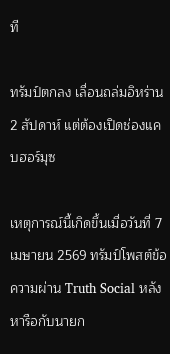ที

ทรัมป์ตกลง เลื่อนถล่มอิหร่าน 2 สัปดาห์ แต่ต้องเปิดช่องแคบฮอร์มุซ

เหตุการณ์นี้เกิดขึ้นเมื่อวันที่ 7 เมษายน 2569 ทรัมป์โพสต์ข้อความผ่าน Truth Social หลังหารือกับนายก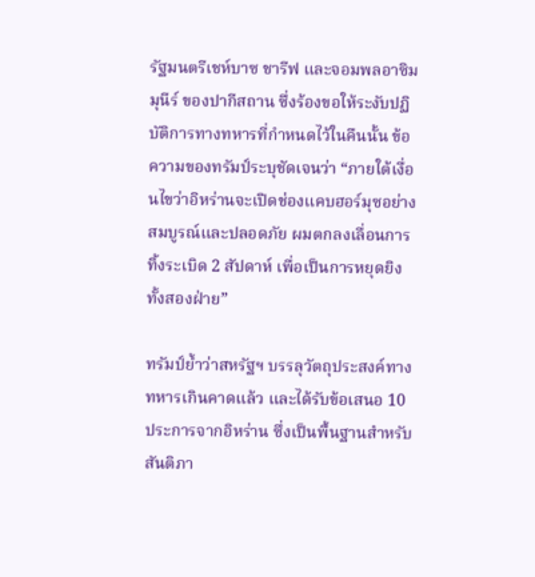รัฐมนตรีเชห์บาซ ชารีฟ และจอมพลอาซิม มุนีร์ ของปากีสถาน ซึ่งร้องขอให้ระงับปฏิบัติการทางทหารที่กำหนดไว้ในคืนนั้น ข้อความของทรัมป์ระบุชัดเจนว่า “ภายใต้เงื่อนไขว่าอิหร่านจะเปิดช่องแคบฮอร์มุซอย่างสมบูรณ์และปลอดภัย ผมตกลงเลื่อนการทิ้งระเบิด 2 สัปดาห์ เพื่อเป็นการหยุดยิงทั้งสองฝ่าย”

ทรัมป์ย้ำว่าสหรัฐฯ บรรลุวัตถุประสงค์ทางทหารเกินคาดแล้ว และได้รับข้อเสนอ 10 ประการจากอิหร่าน ซึ่งเป็นพื้นฐานสำหรับสันติภา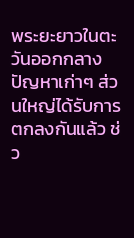พระยะยาวในตะวันออกกลาง ปัญหาเก่าๆ ส่วนใหญ่ได้รับการตกลงกันแล้ว ช่ว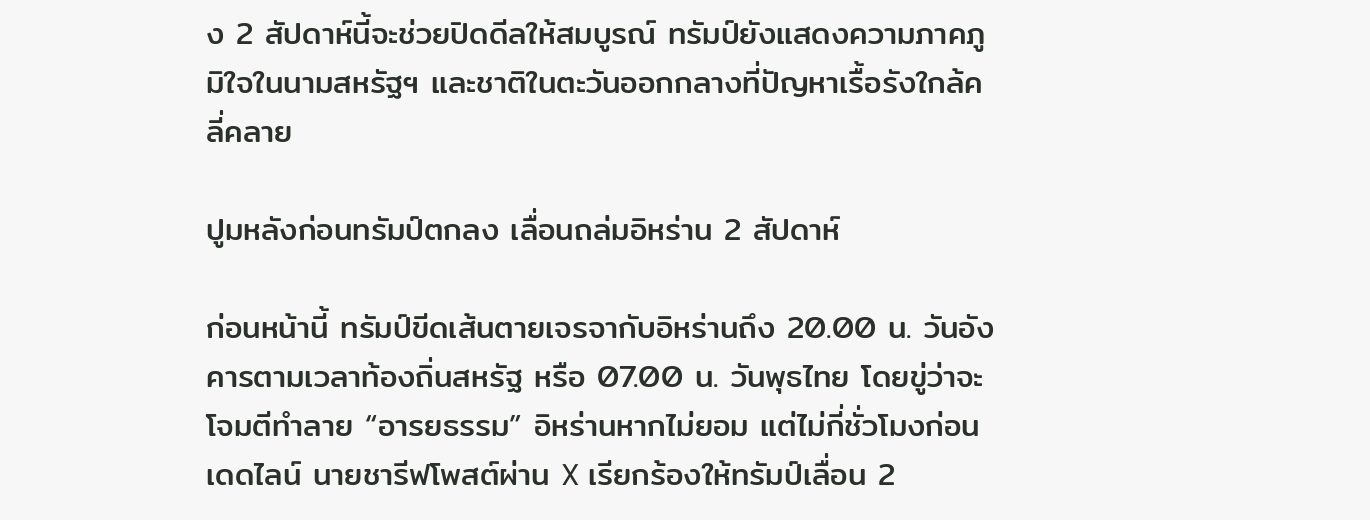ง 2 สัปดาห์นี้จะช่วยปิดดีลให้สมบูรณ์ ทรัมป์ยังแสดงความภาคภูมิใจในนามสหรัฐฯ และชาติในตะวันออกกลางที่ปัญหาเรื้อรังใกล้คลี่คลาย

ปูมหลังก่อนทรัมป์ตกลง เลื่อนถล่มอิหร่าน 2 สัปดาห์

ก่อนหน้านี้ ทรัมป์ขีดเส้นตายเจรจากับอิหร่านถึง 20.00 น. วันอังคารตามเวลาท้องถิ่นสหรัฐ หรือ 07.00 น. วันพุธไทย โดยขู่ว่าจะโจมตีทำลาย “อารยธรรม” อิหร่านหากไม่ยอม แต่ไม่กี่ชั่วโมงก่อนเดดไลน์ นายชารีฟโพสต์ผ่าน X เรียกร้องให้ทรัมป์เลื่อน 2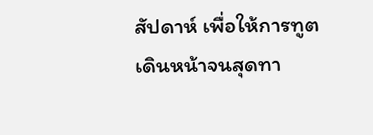สัปดาห์ เพื่อให้การทูตเดินหน้าจนสุดทา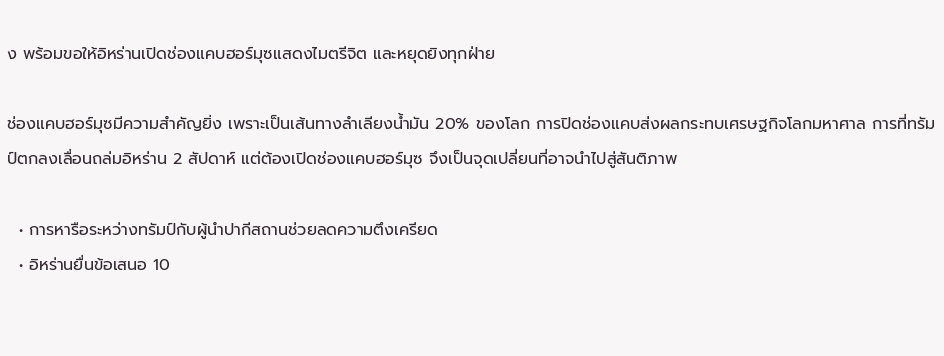ง พร้อมขอให้อิหร่านเปิดช่องแคบฮอร์มุซแสดงไมตรีจิต และหยุดยิงทุกฝ่าย

ช่องแคบฮอร์มุซมีความสำคัญยิ่ง เพราะเป็นเส้นทางลำเลียงน้ำมัน 20% ของโลก การปิดช่องแคบส่งผลกระทบเศรษฐกิจโลกมหาศาล การที่ทรัมป์ตกลงเลื่อนถล่มอิหร่าน 2 สัปดาห์ แต่ต้องเปิดช่องแคบฮอร์มุซ จึงเป็นจุดเปลี่ยนที่อาจนำไปสู่สันติภาพ

  • การหารือระหว่างทรัมป์กับผู้นำปากีสถานช่วยลดความตึงเครียด
  • อิหร่านยื่นข้อเสนอ 10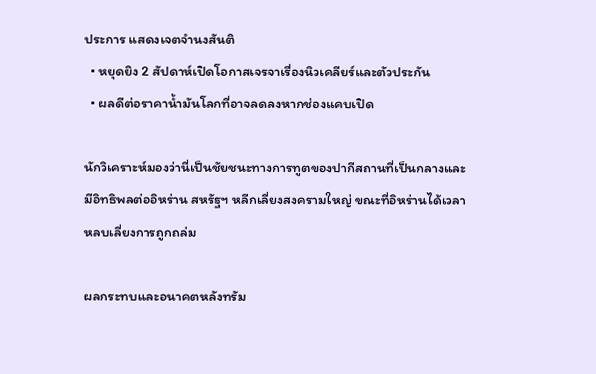ประการ แสดงเจตจำนงสันติ
  • หยุดยิง 2 สัปดาห์เปิดโอกาสเจรจาเรื่องนิวเคลียร์และตัวประกัน
  • ผลดีต่อราคาน้ำมันโลกที่อาจลดลงหากช่องแคบเปิด

นักวิเคราะห์มองว่านี่เป็นชัยชนะทางการทูตของปากีสถานที่เป็นกลางและมีอิทธิพลต่ออิหร่าน สหรัฐฯ หลีกเลี่ยงสงครามใหญ่ ขณะที่อิหร่านได้เวลาหลบเลี่ยงการถูกถล่ม

ผลกระทบและอนาคตหลังทรัม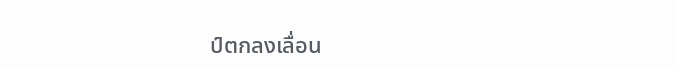ป์ตกลงเลื่อน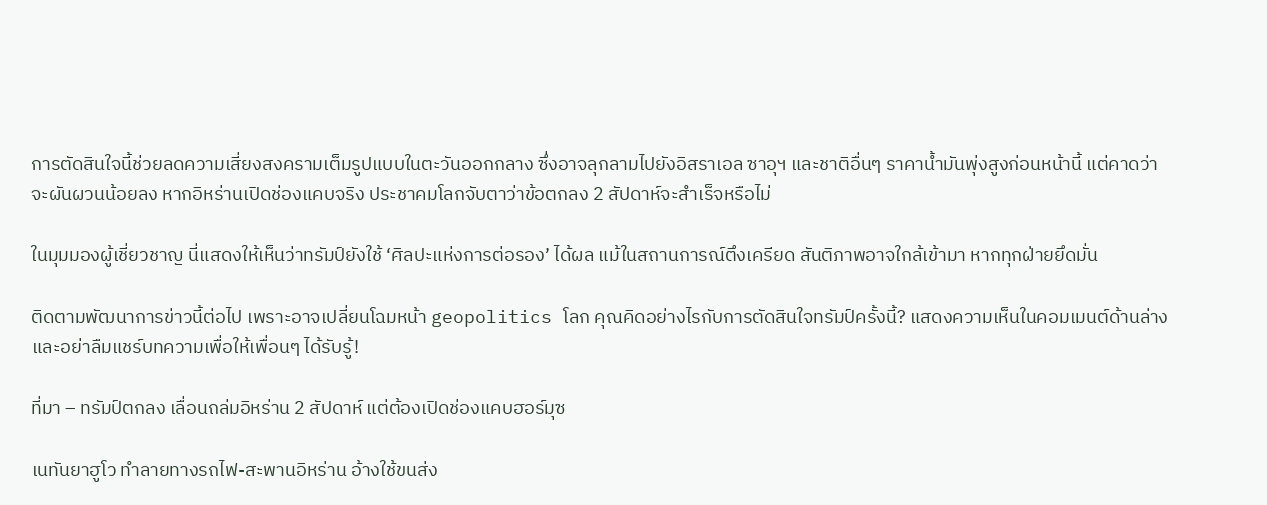การตัดสินใจนี้ช่วยลดความเสี่ยงสงครามเต็มรูปแบบในตะวันออกกลาง ซึ่งอาจลุกลามไปยังอิสราเอล ซาอุฯ และชาติอื่นๆ ราคาน้ำมันพุ่งสูงก่อนหน้านี้ แต่คาดว่าจะผันผวนน้อยลง หากอิหร่านเปิดช่องแคบจริง ประชาคมโลกจับตาว่าข้อตกลง 2 สัปดาห์จะสำเร็จหรือไม่

ในมุมมองผู้เชี่ยวชาญ นี่แสดงให้เห็นว่าทรัมป์ยังใช้ ‘ศิลปะแห่งการต่อรอง’ ได้ผล แม้ในสถานการณ์ตึงเครียด สันติภาพอาจใกล้เข้ามา หากทุกฝ่ายยึดมั่น

ติดตามพัฒนาการข่าวนี้ต่อไป เพราะอาจเปลี่ยนโฉมหน้า geopolitics โลก คุณคิดอย่างไรกับการตัดสินใจทรัมป์ครั้งนี้? แสดงความเห็นในคอมเมนต์ด้านล่าง และอย่าลืมแชร์บทความเพื่อให้เพื่อนๆ ได้รับรู้!

ที่มา – ทรัมป์ตกลง เลื่อนถล่มอิหร่าน 2 สัปดาห์ แต่ต้องเปิดช่องแคบฮอร์มุซ

เนทันยาฮูโว ทำลายทางรถไฟ-สะพานอิหร่าน อ้างใช้ขนส่ง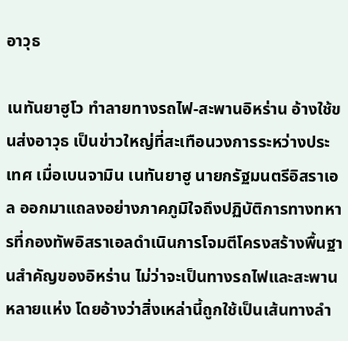อาวุธ

เนทันยาฮูโว ทำลายทางรถไฟ-สะพานอิหร่าน อ้างใช้ขนส่งอาวุธ เป็นข่าวใหญ่ที่สะเทือนวงการระหว่างประเทศ เมื่อเบนจามิน เนทันยาฮู นายกรัฐมนตรีอิสราเอล ออกมาแถลงอย่างภาคภูมิใจถึงปฏิบัติการทางทหารที่กองทัพอิสราเอลดำเนินการโจมตีโครงสร้างพื้นฐานสำคัญของอิหร่าน ไม่ว่าจะเป็นทางรถไฟและสะพานหลายแห่ง โดยอ้างว่าสิ่งเหล่านี้ถูกใช้เป็นเส้นทางลำ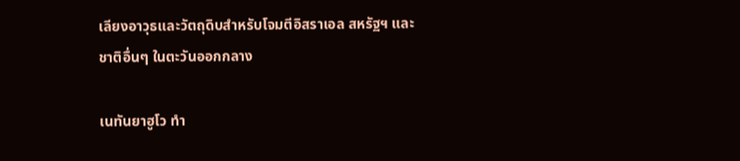เลียงอาวุธและวัตถุดิบสำหรับโจมตีอิสราเอล สหรัฐฯ และชาติอื่นๆ ในตะวันออกกลาง

เนทันยาฮูโว ทำ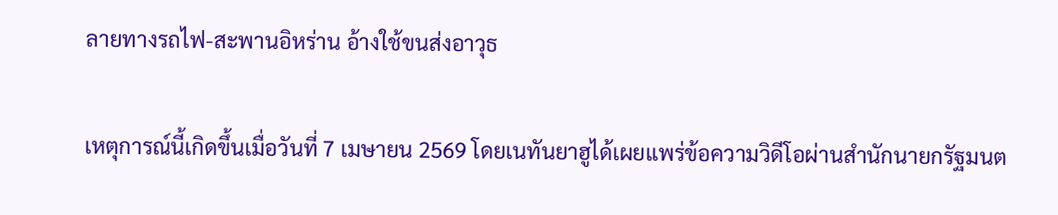ลายทางรถไฟ-สะพานอิหร่าน อ้างใช้ขนส่งอาวุธ

เหตุการณ์นี้เกิดขึ้นเมื่อวันที่ 7 เมษายน 2569 โดยเนทันยาฮูได้เผยแพร่ข้อความวิดีโอผ่านสำนักนายกรัฐมนต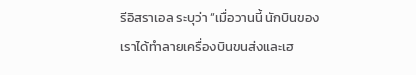รีอิสราเอล ระบุว่า “เมื่อวานนี้ นักบินของเราได้ทำลายเครื่องบินขนส่งและเฮ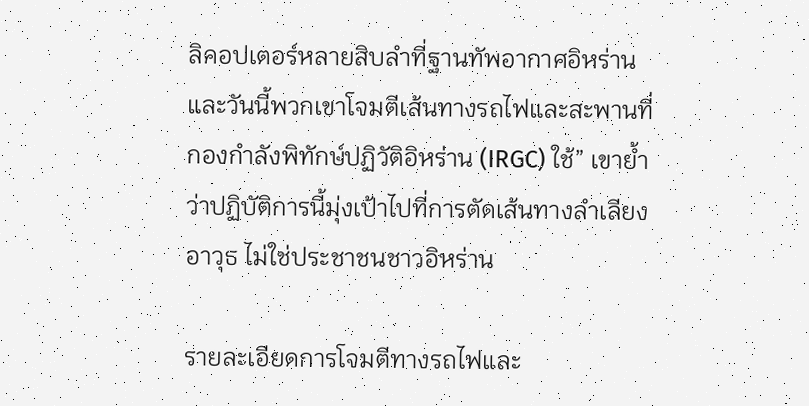ลิคอปเตอร์หลายสิบลำที่ฐานทัพอากาศอิหร่าน และวันนี้พวกเขาโจมตีเส้นทางรถไฟและสะพานที่กองกำลังพิทักษ์ปฏิวัติอิหร่าน (IRGC) ใช้” เขาย้ำว่าปฏิบัติการนี้มุ่งเป้าไปที่การตัดเส้นทางลำเลียงอาวุธ ไม่ใช่ประชาชนชาวอิหร่าน

รายละเอียดการโจมตีทางรถไฟและ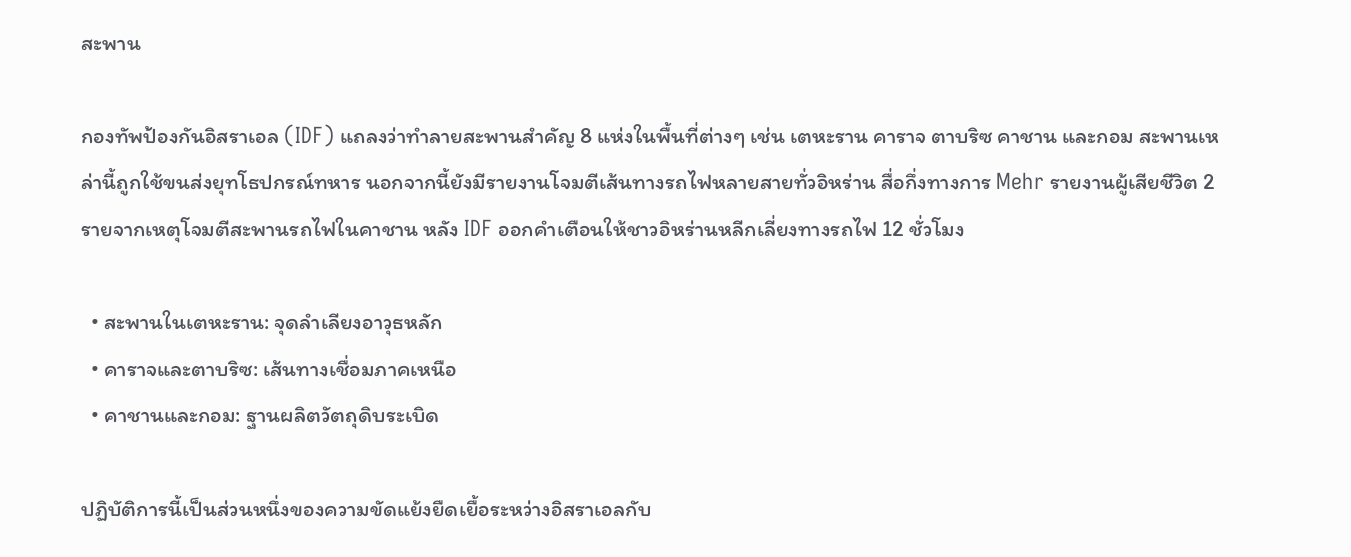สะพาน

กองทัพป้องกันอิสราเอล (IDF) แถลงว่าทำลายสะพานสำคัญ 8 แห่งในพื้นที่ต่างๆ เช่น เตหะราน คาราจ ตาบริซ คาชาน และกอม สะพานเหล่านี้ถูกใช้ขนส่งยุทโธปกรณ์ทหาร นอกจากนี้ยังมีรายงานโจมตีเส้นทางรถไฟหลายสายทั่วอิหร่าน สื่อกึ่งทางการ Mehr รายงานผู้เสียชีวิต 2 รายจากเหตุโจมตีสะพานรถไฟในคาชาน หลัง IDF ออกคำเตือนให้ชาวอิหร่านหลีกเลี่ยงทางรถไฟ 12 ชั่วโมง

  • สะพานในเตหะราน: จุดลำเลียงอาวุธหลัก
  • คาราจและตาบริซ: เส้นทางเชื่อมภาคเหนือ
  • คาชานและกอม: ฐานผลิตวัตถุดิบระเบิด

ปฏิบัติการนี้เป็นส่วนหนึ่งของความขัดแย้งยืดเยื้อระหว่างอิสราเอลกับ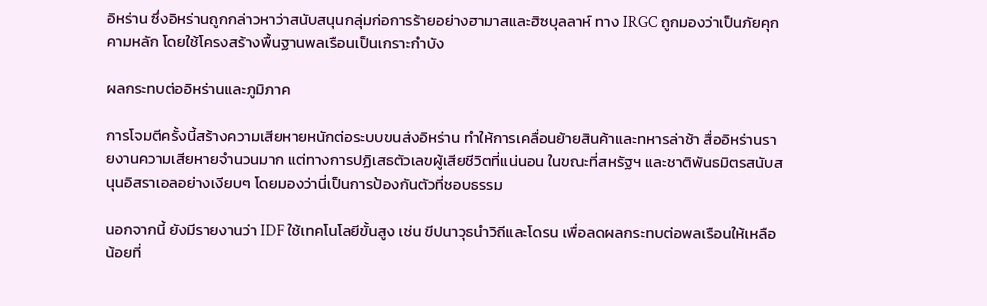อิหร่าน ซึ่งอิหร่านถูกกล่าวหาว่าสนับสนุนกลุ่มก่อการร้ายอย่างฮามาสและฮิซบุลลาห์ ทาง IRGC ถูกมองว่าเป็นภัยคุกคามหลัก โดยใช้โครงสร้างพื้นฐานพลเรือนเป็นเกราะกำบัง

ผลกระทบต่ออิหร่านและภูมิภาค

การโจมตีครั้งนี้สร้างความเสียหายหนักต่อระบบขนส่งอิหร่าน ทำให้การเคลื่อนย้ายสินค้าและทหารล่าช้า สื่ออิหร่านรายงานความเสียหายจำนวนมาก แต่ทางการปฏิเสธตัวเลขผู้เสียชีวิตที่แน่นอน ในขณะที่สหรัฐฯ และชาติพันธมิตรสนับสนุนอิสราเอลอย่างเงียบๆ โดยมองว่านี่เป็นการป้องกันตัวที่ชอบธรรม

นอกจากนี้ ยังมีรายงานว่า IDF ใช้เทคโนโลยีขั้นสูง เช่น ขีปนาวุธนำวิถีและโดรน เพื่อลดผลกระทบต่อพลเรือนให้เหลือน้อยที่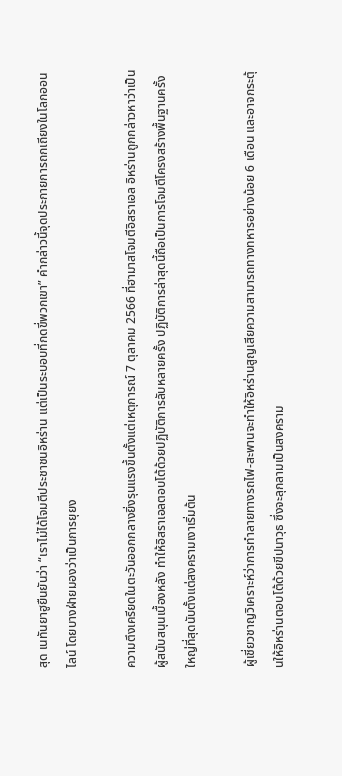สุด เนทันยาฮูยืนยันว่า “เราไม่ได้โจมตีประชาชนอิหร่าน แต่เป็นระบอบที่กดขี่พวกเขา” คำกล่าวนี้จุดประกายการถกเถียงในโลกออนไลน์ โดยบางฝ่ายมองว่าเป็นการยุยง

ความตึงเครียดในตะวันออกกลางยิ่งรุนแรงขึ้นตั้งแต่เหตุการณ์ 7 ตุลาคม 2566 ที่ฮามาสโจมตีอิสราเอล อิหร่านถูกกล่าวหาว่าเป็นผู้สนับสนุนเบื้องหลัง ทำให้อิสราเอลตอบโต้ด้วยปฏิบัติการลับหลายครั้ง ปฏิบัติการล่าสุดนี้ถือเป็นการโจมตีโครงสร้างพื้นฐานครั้งใหญ่ที่สุดนับตั้งแต่สงครามเงาเริ่มต้น

ผู้เชี่ยวชาญวิเคราะห์ว่าการทำลายทางรถไฟ-สะพานจะทำให้อิหร่านสูญเสียความสามารถทางทหารอย่างน้อย 6 เดือน และอาจกระตุ้นให้อิหร่านตอบโต้ด้วยขีปนาวุธ ซึ่งจะลุกลามเป็นสงคราม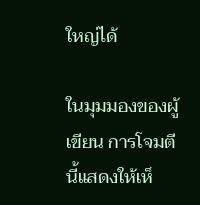ใหญ่ได้

ในมุมมองของผู้เขียน การโจมตีนี้แสดงให้เห็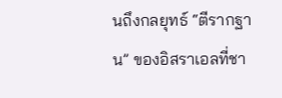นถึงกลยุทธ์ “ตีรากฐาน” ของอิสราเอลที่ชา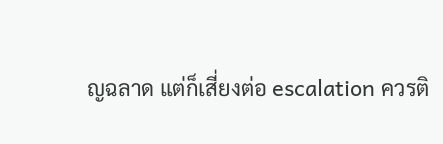ญฉลาด แต่ก็เสี่ยงต่อ escalation ควรติ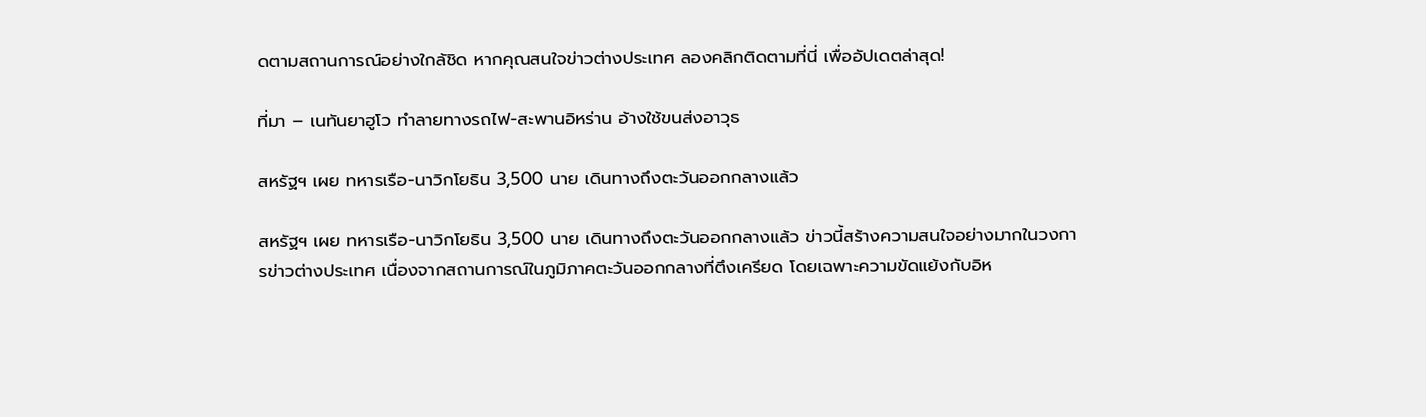ดตามสถานการณ์อย่างใกล้ชิด หากคุณสนใจข่าวต่างประเทศ ลองคลิกติดตามที่นี่ เพื่ออัปเดตล่าสุด!

ที่มา – เนทันยาฮูโว ทำลายทางรถไฟ-สะพานอิหร่าน อ้างใช้ขนส่งอาวุธ

สหรัฐฯ เผย ทหารเรือ-นาวิกโยธิน 3,500 นาย เดินทางถึงตะวันออกกลางแล้ว

สหรัฐฯ เผย ทหารเรือ-นาวิกโยธิน 3,500 นาย เดินทางถึงตะวันออกกลางแล้ว ข่าวนี้สร้างความสนใจอย่างมากในวงการข่าวต่างประเทศ เนื่องจากสถานการณ์ในภูมิภาคตะวันออกกลางที่ตึงเครียด โดยเฉพาะความขัดแย้งกับอิห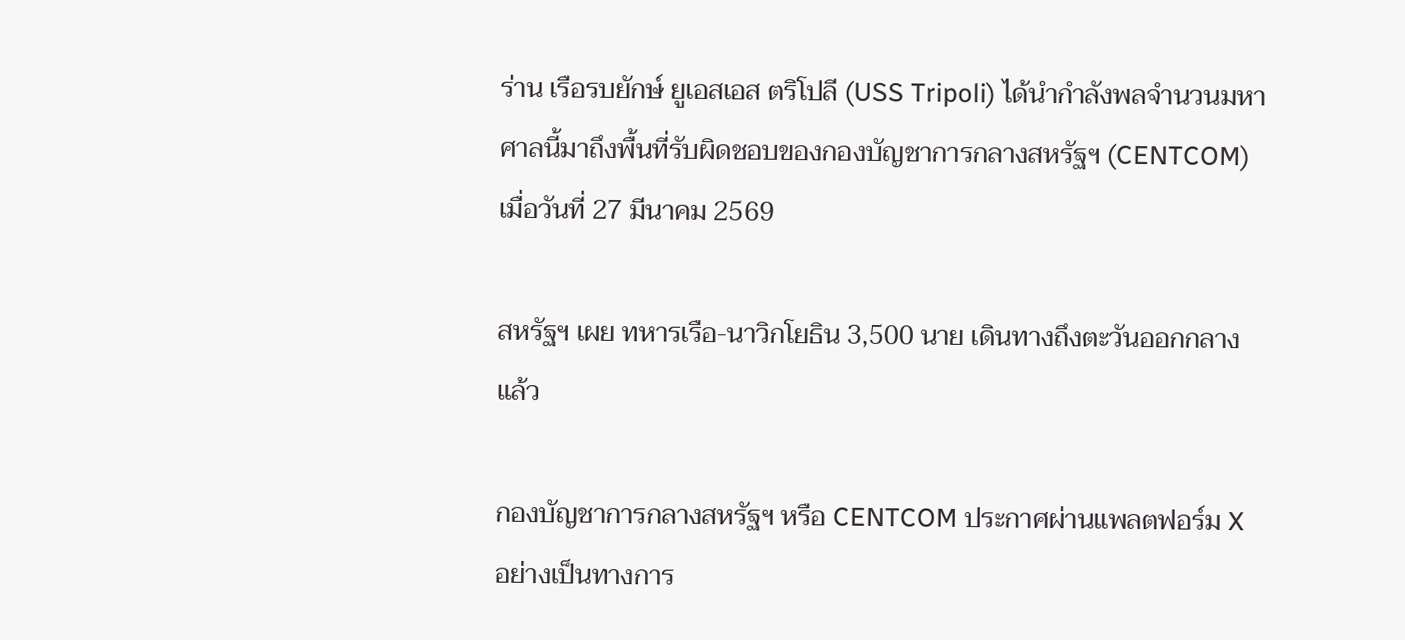ร่าน เรือรบยักษ์ ยูเอสเอส ตริโปลี (USS Tripoli) ได้นำกำลังพลจำนวนมหาศาลนี้มาถึงพื้นที่รับผิดชอบของกองบัญชาการกลางสหรัฐฯ (CENTCOM) เมื่อวันที่ 27 มีนาคม 2569

สหรัฐฯ เผย ทหารเรือ-นาวิกโยธิน 3,500 นาย เดินทางถึงตะวันออกกลางแล้ว

กองบัญชาการกลางสหรัฐฯ หรือ CENTCOM ประกาศผ่านแพลตฟอร์ม X อย่างเป็นทางการ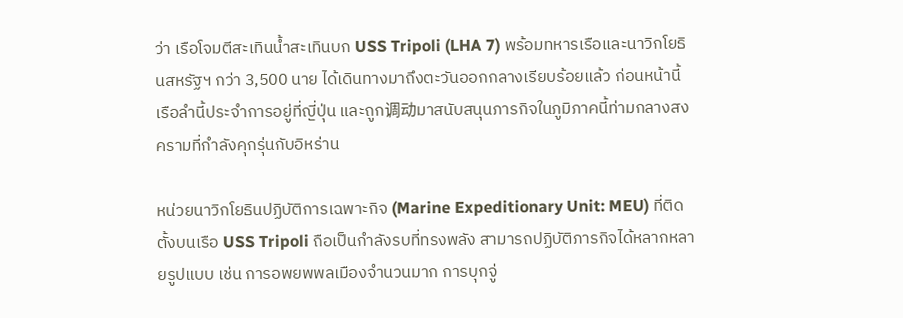ว่า เรือโจมตีสะเทินน้ำสะเทินบก USS Tripoli (LHA 7) พร้อมทหารเรือและนาวิกโยธินสหรัฐฯ กว่า 3,500 นาย ได้เดินทางมาถึงตะวันออกกลางเรียบร้อยแล้ว ก่อนหน้านี้ เรือลำนี้ประจำการอยู่ที่ญี่ปุ่น และถูก调动มาสนับสนุนภารกิจในภูมิภาคนี้ท่ามกลางสงครามที่กำลังคุกรุ่นกับอิหร่าน

หน่วยนาวิกโยธินปฏิบัติการเฉพาะกิจ (Marine Expeditionary Unit: MEU) ที่ติดตั้งบนเรือ USS Tripoli ถือเป็นกำลังรบที่ทรงพลัง สามารถปฏิบัติภารกิจได้หลากหลายรูปแบบ เช่น การอพยพพลเมืองจำนวนมาก การบุกจู่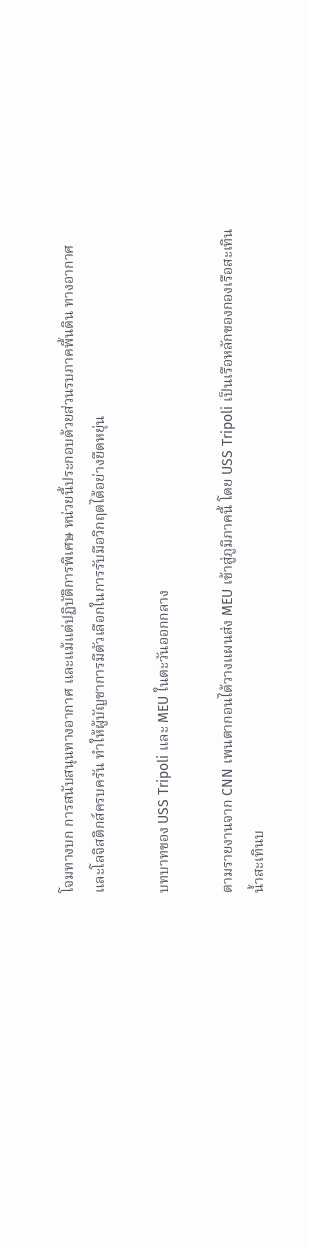โจมทางบก การสนับสนุนทางอากาศ และแม้แต่ปฏิบัติการพิเศษ หน่วยนี้ประกอบด้วยส่วนรบภาคพื้นดิน ทางอากาศ และโลจิสติกส์ครบครัน ทำให้ผู้บัญชาการมีตัวเลือกในการรับมือวิกฤตได้อย่างยืดหยุ่น

บทบาทของ USS Tripoli และ MEU ในตะวันออกกลาง

ตามรายงานจาก CNN เพนตากอนได้วางแผนส่ง MEU เข้าสู่ภูมิภาคนี้ โดย USS Tripoli เป็นเรือหลักของกองเรือสะเทินน้ำสะเทินบ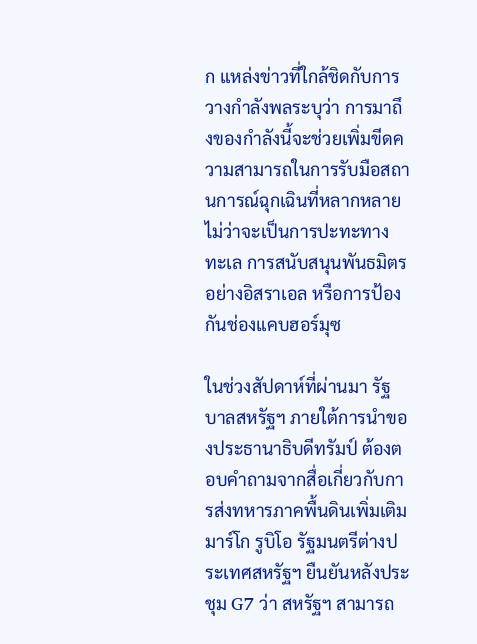ก แหล่งข่าวที่ใกล้ชิดกับการวางกำลังพลระบุว่า การมาถึงของกำลังนี้จะช่วยเพิ่มขีดความสามารถในการรับมือสถานการณ์ฉุกเฉินที่หลากหลาย ไม่ว่าจะเป็นการปะทะทางทะเล การสนับสนุนพันธมิตรอย่างอิสราเอล หรือการป้องกันช่องแคบฮอร์มุซ

ในช่วงสัปดาห์ที่ผ่านมา รัฐบาลสหรัฐฯ ภายใต้การนำของประธานาธิบดีทรัมป์ ต้องตอบคำถามจากสื่อเกี่ยวกับการส่งทหารภาคพื้นดินเพิ่มเติม มาร์โก รูบิโอ รัฐมนตรีต่างประเทศสหรัฐฯ ยืนยันหลังประชุม G7 ว่า สหรัฐฯ สามารถ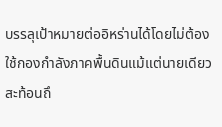บรรลุเป้าหมายต่ออิหร่านได้โดยไม่ต้องใช้กองกำลังภาคพื้นดินแม้แต่นายเดียว สะท้อนถึ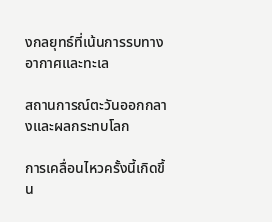งกลยุทธ์ที่เน้นการรบทางอากาศและทะเล

สถานการณ์ตะวันออกกลางและผลกระทบโลก

การเคลื่อนไหวครั้งนี้เกิดขึ้น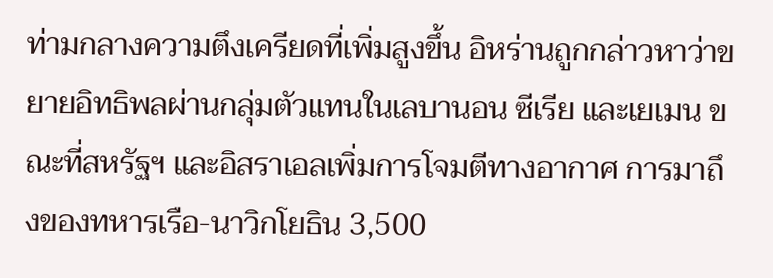ท่ามกลางความตึงเครียดที่เพิ่มสูงขึ้น อิหร่านถูกกล่าวหาว่าขยายอิทธิพลผ่านกลุ่มตัวแทนในเลบานอน ซีเรีย และเยเมน ขณะที่สหรัฐฯ และอิสราเอลเพิ่มการโจมตีทางอากาศ การมาถึงของทหารเรือ-นาวิกโยธิน 3,500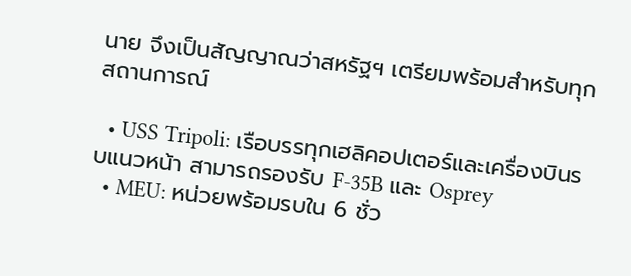นาย จึงเป็นสัญญาณว่าสหรัฐฯ เตรียมพร้อมสำหรับทุกสถานการณ์

  • USS Tripoli: เรือบรรทุกเฮลิคอปเตอร์และเครื่องบินรบแนวหน้า สามารถรองรับ F-35B และ Osprey
  • MEU: หน่วยพร้อมรบใน 6 ชั่ว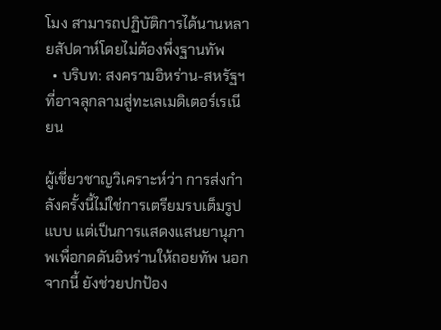โมง สามารถปฏิบัติการได้นานหลายสัปดาห์โดยไม่ต้องพึ่งฐานทัพ
  • บริบท: สงครามอิหร่าน-สหรัฐฯ ที่อาจลุกลามสู่ทะเลเมดิเตอร์เรเนียน

ผู้เชี่ยวชาญวิเคราะห์ว่า การส่งกำลังครั้งนี้ไม่ใช่การเตรียมรบเต็มรูปแบบ แต่เป็นการแสดงแสนยานุภาพเพื่อกดดันอิหร่านให้ถอยทัพ นอกจากนี้ ยังช่วยปกป้อง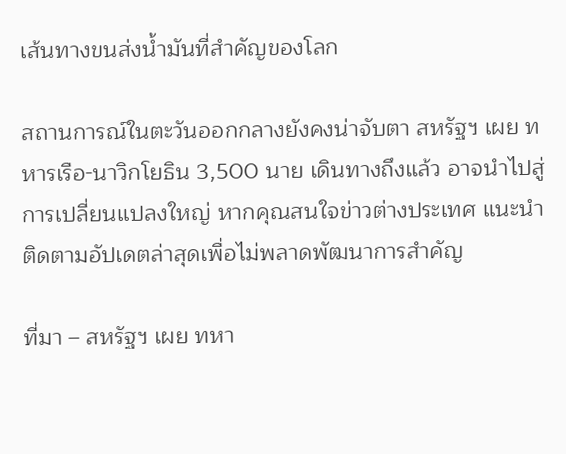เส้นทางขนส่งน้ำมันที่สำคัญของโลก

สถานการณ์ในตะวันออกกลางยังคงน่าจับตา สหรัฐฯ เผย ทหารเรือ-นาวิกโยธิน 3,500 นาย เดินทางถึงแล้ว อาจนำไปสู่การเปลี่ยนแปลงใหญ่ หากคุณสนใจข่าวต่างประเทศ แนะนำติดตามอัปเดตล่าสุดเพื่อไม่พลาดพัฒนาการสำคัญ

ที่มา – สหรัฐฯ เผย ทหา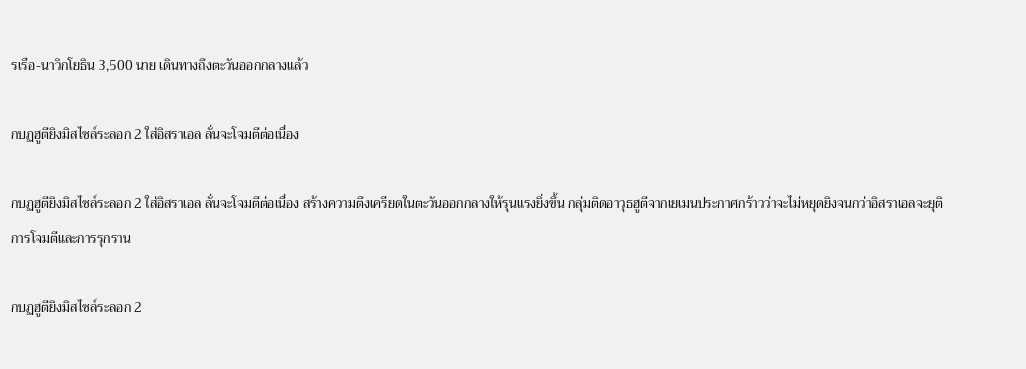รเรือ-นาวิกโยธิน 3,500 นาย เดินทางถึงตะวันออกกลางแล้ว

กบฏฮูตียิงมิสไซล์ระลอก 2 ใส่อิสราเอล ลั่นจะโจมตีต่อเนื่อง

กบฏฮูตียิงมิสไซล์ระลอก 2 ใส่อิสราเอล ลั่นจะโจมตีต่อเนื่อง สร้างความตึงเครียดในตะวันออกกลางให้รุนแรงยิ่งขึ้น กลุ่มติดอาวุธฮูตีจากเยเมนประกาศกร้าวว่าจะไม่หยุดยิงจนกว่าอิสราเอลจะยุติการโจมตีและการรุกราน

กบฏฮูตียิงมิสไซล์ระลอก 2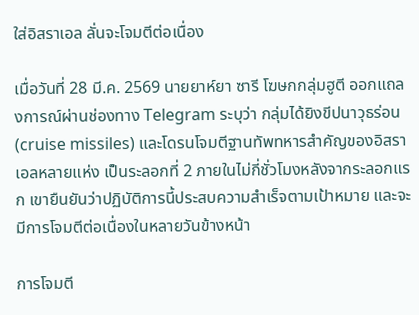ใส่อิสราเอล ลั่นจะโจมตีต่อเนื่อง

เมื่อวันที่ 28 มี.ค. 2569 นายยาห์ยา ซารี โฆษกกลุ่มฮูตี ออกแถลงการณ์ผ่านช่องทาง Telegram ระบุว่า กลุ่มได้ยิงขีปนาวุธร่อน (cruise missiles) และโดรนโจมตีฐานทัพทหารสำคัญของอิสราเอลหลายแห่ง เป็นระลอกที่ 2 ภายในไม่กี่ชั่วโมงหลังจากระลอกแรก เขายืนยันว่าปฏิบัติการนี้ประสบความสำเร็จตามเป้าหมาย และจะมีการโจมตีต่อเนื่องในหลายวันข้างหน้า

การโจมตี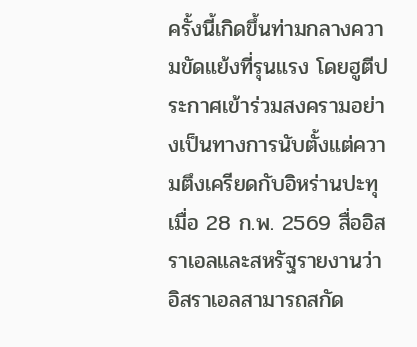ครั้งนี้เกิดขึ้นท่ามกลางความขัดแย้งที่รุนแรง โดยฮูตีประกาศเข้าร่วมสงครามอย่างเป็นทางการนับตั้งแต่ความตึงเครียดกับอิหร่านปะทุเมื่อ 28 ก.พ. 2569 สื่ออิสราเอลและสหรัฐรายงานว่าอิสราเอลสามารถสกัด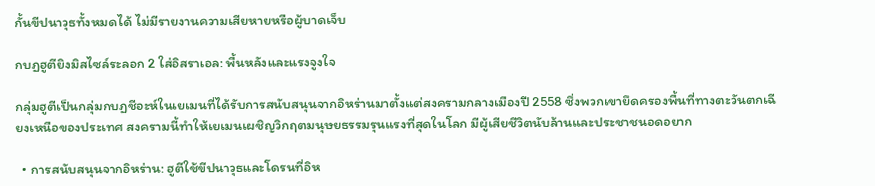กั้นขีปนาวุธทั้งหมดได้ ไม่มีรายงานความเสียหายหรือผู้บาดเจ็บ

กบฏฮูตียิงมิสไซล์ระลอก 2 ใส่อิสราเอล: พื้นหลังและแรงจูงใจ

กลุ่มฮูตีเป็นกลุ่มกบฏชีอะห์ในเยเมนที่ได้รับการสนับสนุนจากอิหร่านมาตั้งแต่สงครามกลางเมืองปี 2558 ซึ่งพวกเขายึดครองพื้นที่ทางตะวันตกเฉียงเหนือของประเทศ สงครามนี้ทำให้เยเมนเผชิญวิกฤตมนุษยธรรมรุนแรงที่สุดในโลก มีผู้เสียชีวิตนับล้านและประชาชนอดอยาก

  • การสนับสนุนจากอิหร่าน: ฮูตีใช้ขีปนาวุธและโดรนที่อิห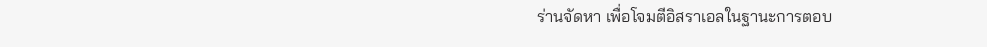ร่านจัดหา เพื่อโจมตีอิสราเอลในฐานะการตอบ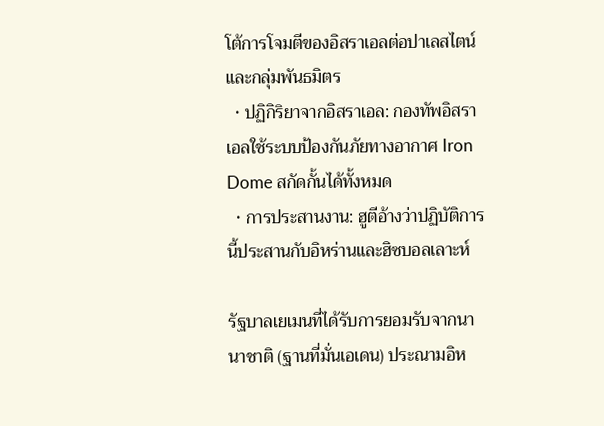โต้การโจมตีของอิสราเอลต่อปาเลสไตน์และกลุ่มพันธมิตร
  • ปฏิกิริยาจากอิสราเอล: กองทัพอิสราเอลใช้ระบบป้องกันภัยทางอากาศ Iron Dome สกัดกั้นได้ทั้งหมด
  • การประสานงาน: ฮูตีอ้างว่าปฏิบัติการนี้ประสานกับอิหร่านและฮิซบอลเลาะห์

รัฐบาลเยเมนที่ได้รับการยอมรับจากนานาชาติ (ฐานที่มั่นเอเดน) ประณามอิห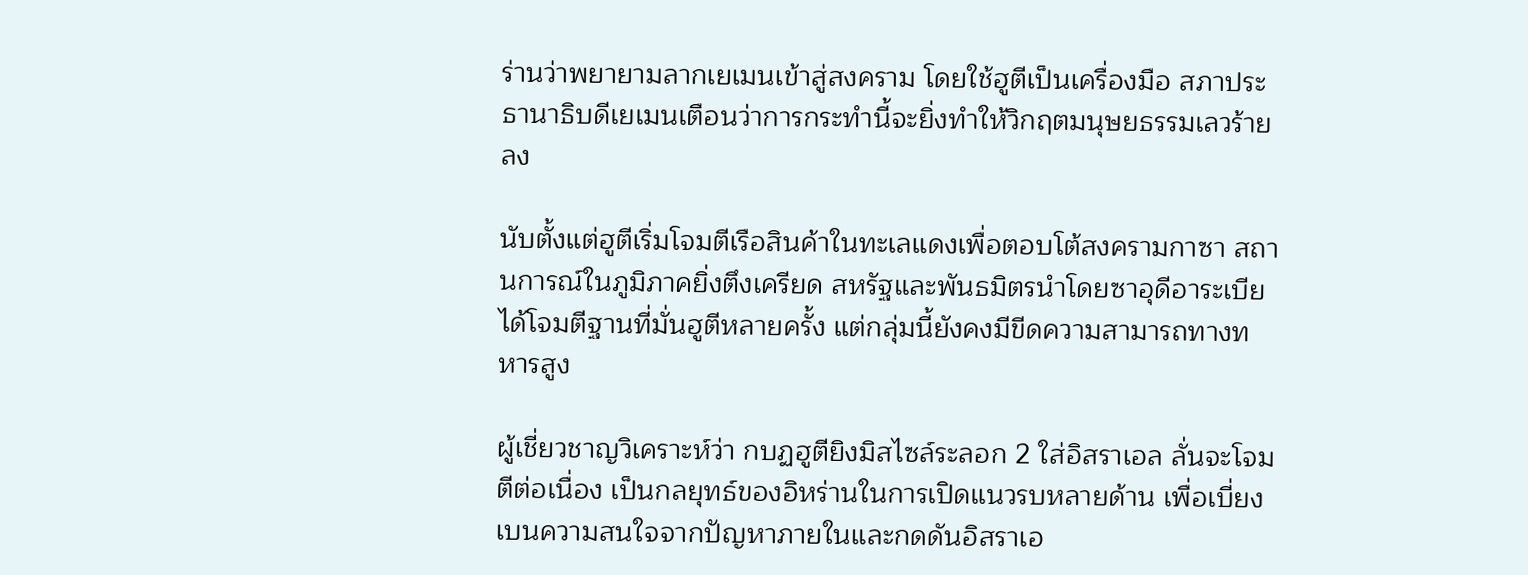ร่านว่าพยายามลากเยเมนเข้าสู่สงคราม โดยใช้ฮูตีเป็นเครื่องมือ สภาประธานาธิบดีเยเมนเตือนว่าการกระทำนี้จะยิ่งทำให้วิกฤตมนุษยธรรมเลวร้ายลง

นับตั้งแต่ฮูตีเริ่มโจมตีเรือสินค้าในทะเลแดงเพื่อตอบโต้สงครามกาซา สถานการณ์ในภูมิภาคยิ่งตึงเครียด สหรัฐและพันธมิตรนำโดยซาอุดีอาระเบียได้โจมตีฐานที่มั่นฮูตีหลายครั้ง แต่กลุ่มนี้ยังคงมีขีดความสามารถทางทหารสูง

ผู้เชี่ยวชาญวิเคราะห์ว่า กบฏฮูตียิงมิสไซล์ระลอก 2 ใส่อิสราเอล ลั่นจะโจมตีต่อเนื่อง เป็นกลยุทธ์ของอิหร่านในการเปิดแนวรบหลายด้าน เพื่อเบี่ยงเบนความสนใจจากปัญหาภายในและกดดันอิสราเอ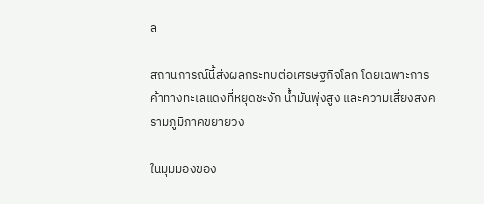ล

สถานการณ์นี้ส่งผลกระทบต่อเศรษฐกิจโลก โดยเฉพาะการค้าทางทะเลแดงที่หยุดชะงัก น้ำมันพุ่งสูง และความเสี่ยงสงครามภูมิภาคขยายวง

ในมุมมองของ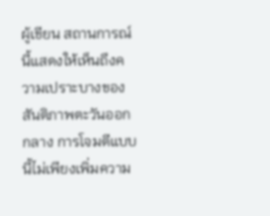ผู้เขียน สถานการณ์นี้แสดงให้เห็นถึงความเปราะบางของสันติภาพตะวันออกกลาง การโจมตีแบบนี้ไม่เพียงเพิ่มความ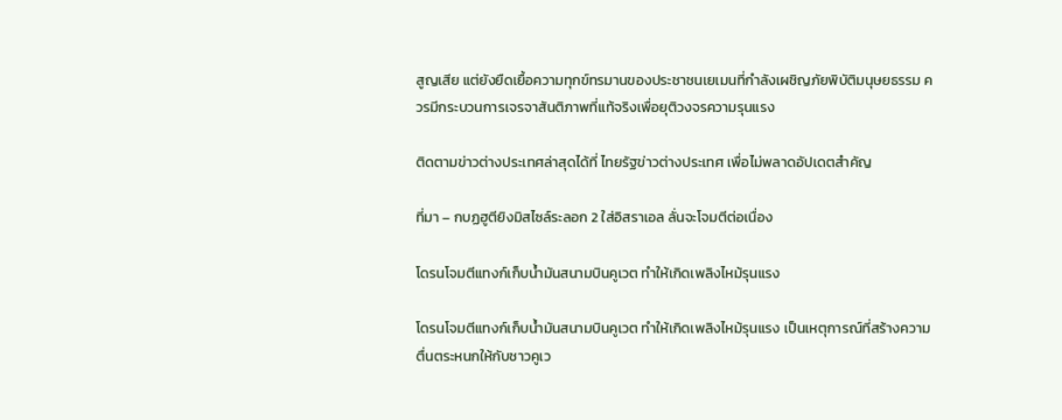สูญเสีย แต่ยังยืดเยื้อความทุกข์ทรมานของประชาชนเยเมนที่กำลังเผชิญภัยพิบัติมนุษยธรรม ควรมีกระบวนการเจรจาสันติภาพที่แท้จริงเพื่อยุติวงจรความรุนแรง

ติดตามข่าวต่างประเทศล่าสุดได้ที่ ไทยรัฐข่าวต่างประเทศ เพื่อไม่พลาดอัปเดตสำคัญ

ที่มา – กบฏฮูตียิงมิสไซล์ระลอก 2 ใส่อิสราเอล ลั่นจะโจมตีต่อเนื่อง

โดรนโจมตีแทงก์เก็บน้ำมันสนามบินคูเวต ทำให้เกิดเพลิงไหม้รุนแรง

โดรนโจมตีแทงก์เก็บน้ำมันสนามบินคูเวต ทำให้เกิดเพลิงไหม้รุนแรง เป็นเหตุการณ์ที่สร้างความตื่นตระหนกให้กับชาวคูเว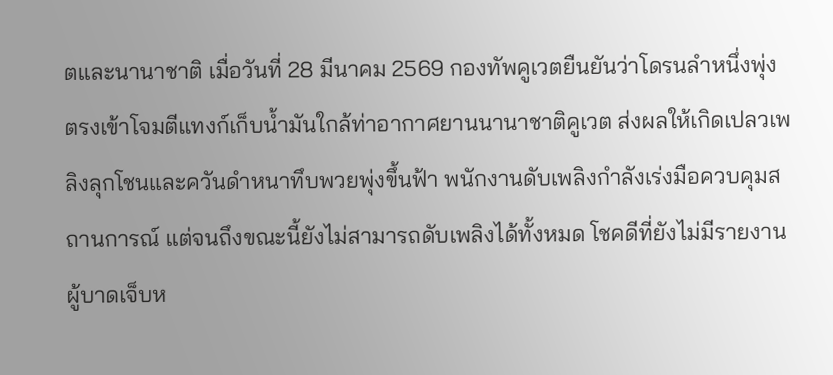ตและนานาชาติ เมื่อวันที่ 28 มีนาคม 2569 กองทัพคูเวตยืนยันว่าโดรนลำหนึ่งพุ่งตรงเข้าโจมตีแทงก์เก็บน้ำมันใกล้ท่าอากาศยานนานาชาติคูเวต ส่งผลให้เกิดเปลวเพลิงลุกโชนและควันดำหนาทึบพวยพุ่งขึ้นฟ้า พนักงานดับเพลิงกำลังเร่งมือควบคุมสถานการณ์ แต่จนถึงขณะนี้ยังไม่สามารถดับเพลิงได้ทั้งหมด โชคดีที่ยังไม่มีรายงานผู้บาดเจ็บห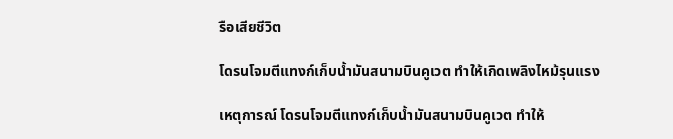รือเสียชีวิต

โดรนโจมตีแทงก์เก็บน้ำมันสนามบินคูเวต ทำให้เกิดเพลิงไหม้รุนแรง

เหตุการณ์ โดรนโจมตีแทงก์เก็บน้ำมันสนามบินคูเวต ทำให้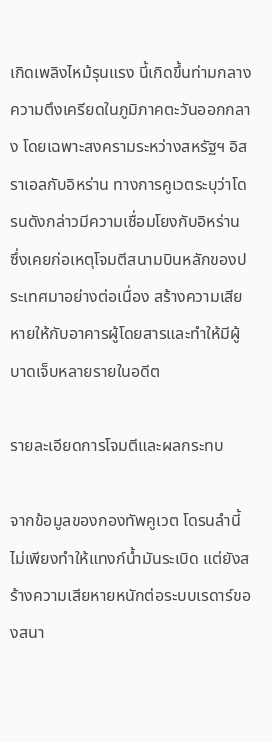เกิดเพลิงไหม้รุนแรง นี้เกิดขึ้นท่ามกลางความตึงเครียดในภูมิภาคตะวันออกกลาง โดยเฉพาะสงครามระหว่างสหรัฐฯ อิสราเอลกับอิหร่าน ทางการคูเวตระบุว่าโดรนดังกล่าวมีความเชื่อมโยงกับอิหร่าน ซึ่งเคยก่อเหตุโจมตีสนามบินหลักของประเทศมาอย่างต่อเนื่อง สร้างความเสียหายให้กับอาคารผู้โดยสารและทำให้มีผู้บาดเจ็บหลายรายในอดีต

รายละเอียดการโจมตีและผลกระทบ

จากข้อมูลของกองทัพคูเวต โดรนลำนี้ไม่เพียงทำให้แทงก์น้ำมันระเบิด แต่ยังสร้างความเสียหายหนักต่อระบบเรดาร์ของสนา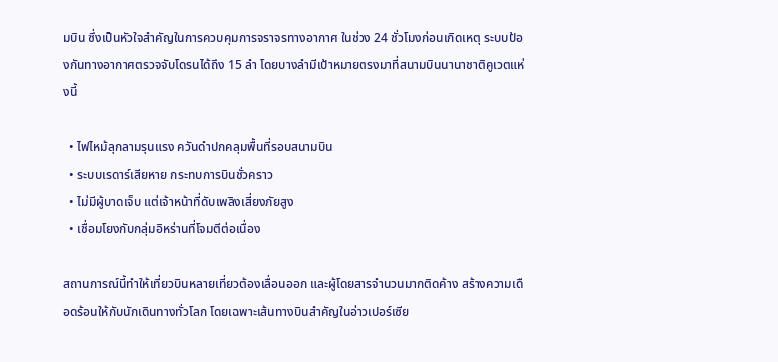มบิน ซึ่งเป็นหัวใจสำคัญในการควบคุมการจราจรทางอากาศ ในช่วง 24 ชั่วโมงก่อนเกิดเหตุ ระบบป้องกันทางอากาศตรวจจับโดรนได้ถึง 15 ลำ โดยบางลำมีเป้าหมายตรงมาที่สนามบินนานาชาติคูเวตแห่งนี้

  • ไฟไหม้ลุกลามรุนแรง ควันดำปกคลุมพื้นที่รอบสนามบิน
  • ระบบเรดาร์เสียหาย กระทบการบินชั่วคราว
  • ไม่มีผู้บาดเจ็บ แต่เจ้าหน้าที่ดับเพลิงเสี่ยงภัยสูง
  • เชื่อมโยงกับกลุ่มอิหร่านที่โจมตีต่อเนื่อง

สถานการณ์นี้ทำให้เที่ยวบินหลายเที่ยวต้องเลื่อนออก และผู้โดยสารจำนวนมากติดค้าง สร้างความเดือดร้อนให้กับนักเดินทางทั่วโลก โดยเฉพาะเส้นทางบินสำคัญในอ่าวเปอร์เซีย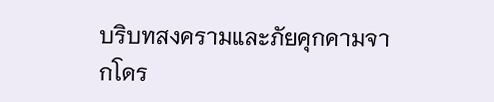บริบทสงครามและภัยคุกคามจากโดร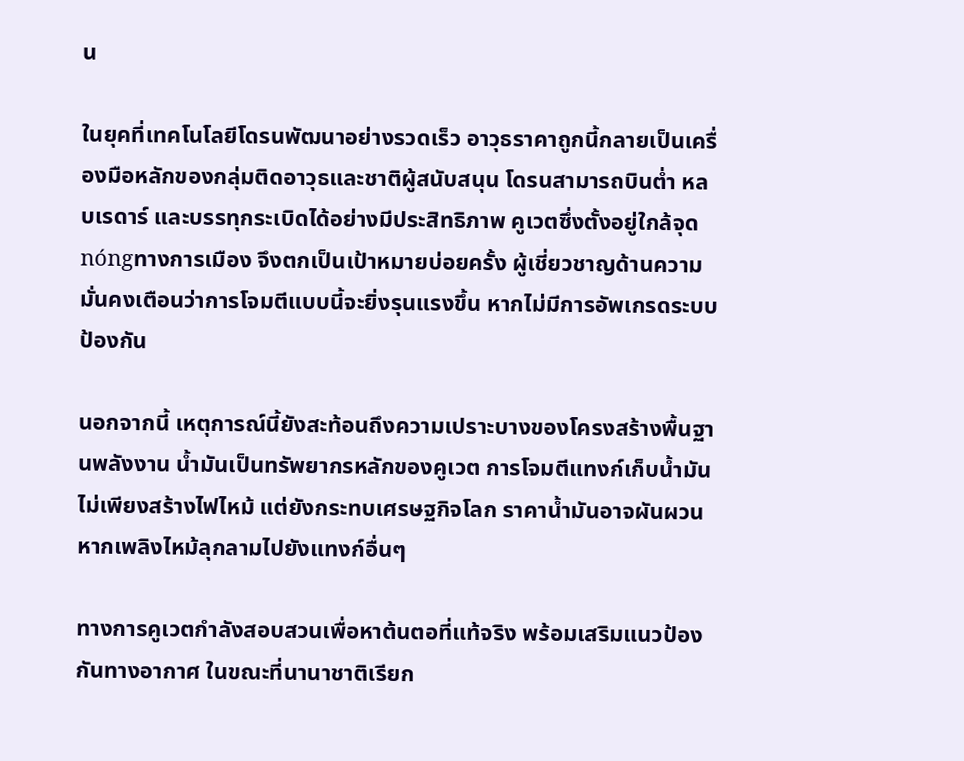น

ในยุคที่เทคโนโลยีโดรนพัฒนาอย่างรวดเร็ว อาวุธราคาถูกนี้กลายเป็นเครื่องมือหลักของกลุ่มติดอาวุธและชาติผู้สนับสนุน โดรนสามารถบินต่ำ หลบเรดาร์ และบรรทุกระเบิดได้อย่างมีประสิทธิภาพ คูเวตซึ่งตั้งอยู่ใกล้จุด nóngทางการเมือง จึงตกเป็นเป้าหมายบ่อยครั้ง ผู้เชี่ยวชาญด้านความมั่นคงเตือนว่าการโจมตีแบบนี้จะยิ่งรุนแรงขึ้น หากไม่มีการอัพเกรดระบบป้องกัน

นอกจากนี้ เหตุการณ์นี้ยังสะท้อนถึงความเปราะบางของโครงสร้างพื้นฐานพลังงาน น้ำมันเป็นทรัพยากรหลักของคูเวต การโจมตีแทงก์เก็บน้ำมันไม่เพียงสร้างไฟไหม้ แต่ยังกระทบเศรษฐกิจโลก ราคาน้ำมันอาจผันผวน หากเพลิงไหม้ลุกลามไปยังแทงก์อื่นๆ

ทางการคูเวตกำลังสอบสวนเพื่อหาต้นตอที่แท้จริง พร้อมเสริมแนวป้องกันทางอากาศ ในขณะที่นานาชาติเรียก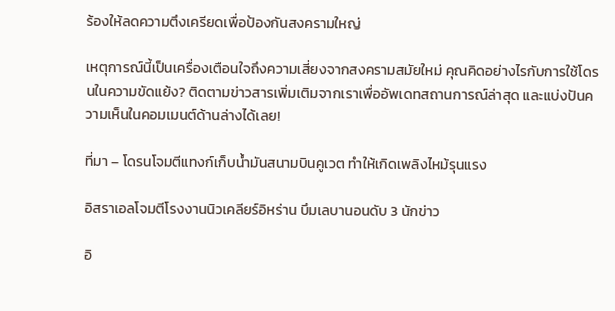ร้องให้ลดความตึงเครียดเพื่อป้องกันสงครามใหญ่

เหตุการณ์นี้เป็นเครื่องเตือนใจถึงความเสี่ยงจากสงครามสมัยใหม่ คุณคิดอย่างไรกับการใช้โดรนในความขัดแย้ง? ติดตามข่าวสารเพิ่มเติมจากเราเพื่ออัพเดทสถานการณ์ล่าสุด และแบ่งปันความเห็นในคอมเมนต์ด้านล่างได้เลย!

ที่มา – โดรนโจมตีแทงก์เก็บน้ำมันสนามบินคูเวต ทำให้เกิดเพลิงไหม้รุนแรง

อิสราเอลโจมตีโรงงานนิวเคลียร์อิหร่าน บึมเลบานอนดับ 3 นักข่าว

อิ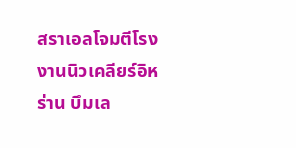สราเอลโจมตีโรงงานนิวเคลียร์อิหร่าน บึมเล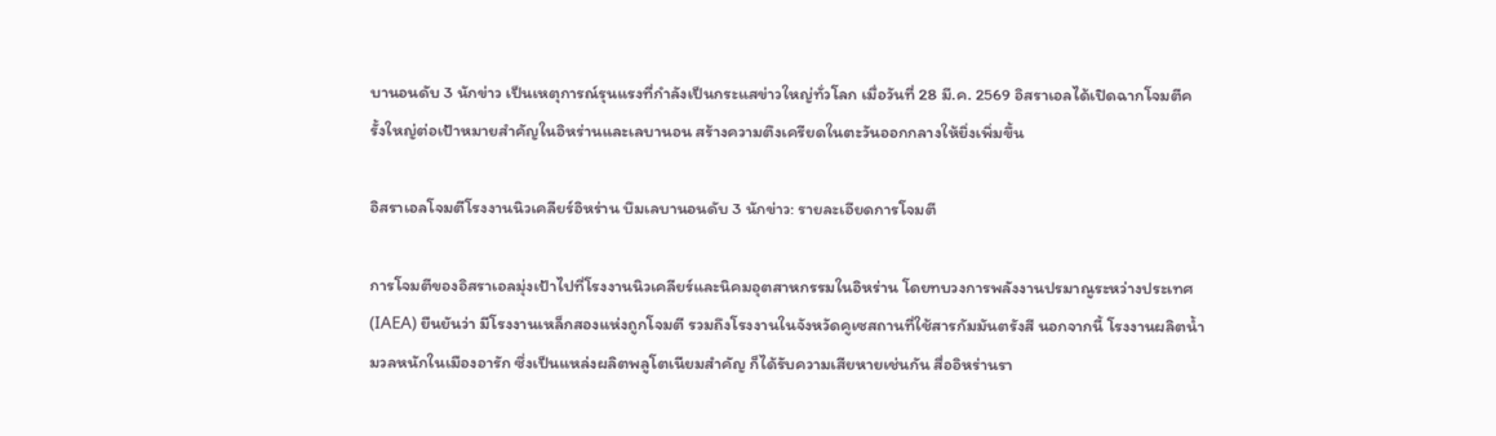บานอนดับ 3 นักข่าว เป็นเหตุการณ์รุนแรงที่กำลังเป็นกระแสข่าวใหญ่ทั่วโลก เมื่อวันที่ 28 มี.ค. 2569 อิสราเอลได้เปิดฉากโจมตีครั้งใหญ่ต่อเป้าหมายสำคัญในอิหร่านและเลบานอน สร้างความตึงเครียดในตะวันออกกลางให้ยิ่งเพิ่มขึ้น

อิสราเอลโจมตีโรงงานนิวเคลียร์อิหร่าน บึมเลบานอนดับ 3 นักข่าว: รายละเอียดการโจมตี

การโจมตีของอิสราเอลมุ่งเป้าไปที่โรงงานนิวเคลียร์และนิคมอุตสาหกรรมในอิหร่าน โดยทบวงการพลังงานปรมาณูระหว่างประเทศ (IAEA) ยืนยันว่า มีโรงงานเหล็กสองแห่งถูกโจมตี รวมถึงโรงงานในจังหวัดคูเซสถานที่ใช้สารกัมมันตรังสี นอกจากนี้ โรงงานผลิตน้ำมวลหนักในเมืองอารัก ซึ่งเป็นแหล่งผลิตพลูโตเนียมสำคัญ ก็ได้รับความเสียหายเช่นกัน สื่ออิหร่านรา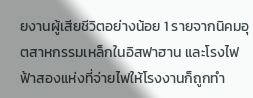ยงานผู้เสียชีวิตอย่างน้อย 1 รายจากนิคมอุตสาหกรรมเหล็กในอิสฟาฮาน และโรงไฟฟ้าสองแห่งที่จ่ายไฟให้โรงงานก็ถูกทำ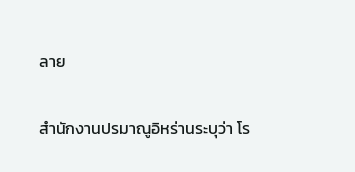ลาย

สำนักงานปรมาณูอิหร่านระบุว่า โร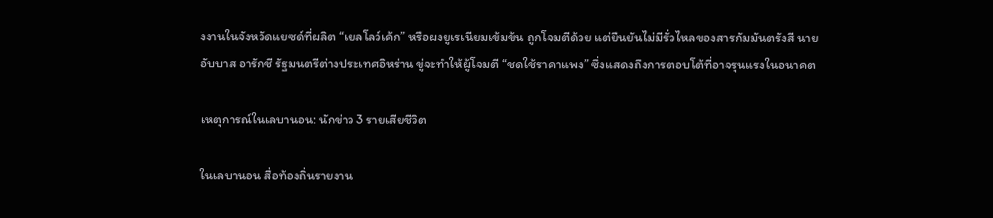งงานในจังหวัดแยซด์ที่ผลิต “เยลโลว์เค้ก” หรือผงยูเรเนียมเข้มข้น ถูกโจมตีด้วย แต่ยืนยันไม่มีรั่วไหลของสารกัมมันตรังสี นายอับบาส อารักชี รัฐมนตรีต่างประเทศอิหร่าน ขู่จะทำให้ผู้โจมตี “ชดใช้ราคาแพง” ซึ่งแสดงถึงการตอบโต้ที่อาจรุนแรงในอนาคต

เหตุการณ์ในเลบานอน: นักข่าว 3 รายเสียชีวิต

ในเลบานอน สื่อท้องถิ่นรายงาน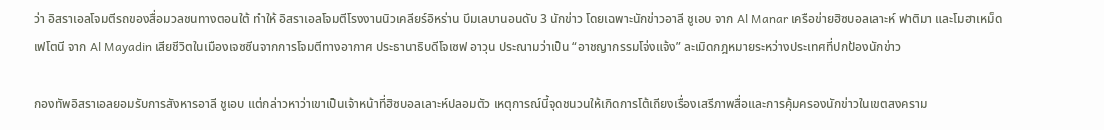ว่า อิสราเอลโจมตีรถของสื่อมวลชนทางตอนใต้ ทำให้ อิสราเอลโจมตีโรงงานนิวเคลียร์อิหร่าน บึมเลบานอนดับ 3 นักข่าว โดยเฉพาะนักข่าวอาลี ชูเอบ จาก Al Manar เครือข่ายฮิซบอลเลาะห์ ฟาติมา และโมฮาเหม็ด เฟโตนี จาก Al Mayadin เสียชีวิตในเมืองเจซซีนจากการโจมตีทางอากาศ ประธานาธิบดีโจเซฟ อาวุน ประณามว่าเป็น “อาชญากรรมโจ่งแจ้ง” ละเมิดกฎหมายระหว่างประเทศที่ปกป้องนักข่าว

กองทัพอิสราเอลยอมรับการสังหารอาลี ชูเอบ แต่กล่าวหาว่าเขาเป็นเจ้าหน้าที่ฮิซบอลเลาะห์ปลอมตัว เหตุการณ์นี้จุดชนวนให้เกิดการโต้เถียงเรื่องเสรีภาพสื่อและการคุ้มครองนักข่าวในเขตสงคราม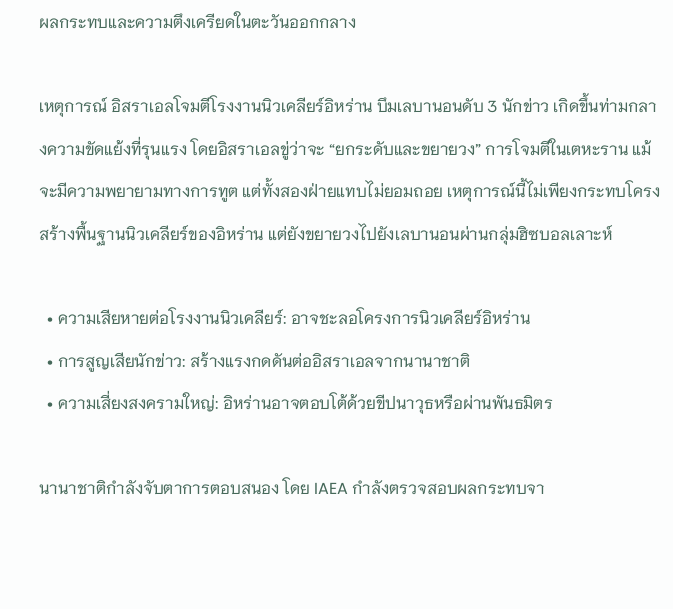ผลกระทบและความตึงเครียดในตะวันออกกลาง

เหตุการณ์ อิสราเอลโจมตีโรงงานนิวเคลียร์อิหร่าน บึมเลบานอนดับ 3 นักข่าว เกิดขึ้นท่ามกลางความขัดแย้งที่รุนแรง โดยอิสราเอลขู่ว่าจะ “ยกระดับและขยายวง” การโจมตีในเตหะราน แม้จะมีความพยายามทางการทูต แต่ทั้งสองฝ่ายแทบไม่ยอมถอย เหตุการณ์นี้ไม่เพียงกระทบโครงสร้างพื้นฐานนิวเคลียร์ของอิหร่าน แต่ยังขยายวงไปยังเลบานอนผ่านกลุ่มฮิซบอลเลาะห์

  • ความเสียหายต่อโรงงานนิวเคลียร์: อาจชะลอโครงการนิวเคลียร์อิหร่าน
  • การสูญเสียนักข่าว: สร้างแรงกดดันต่ออิสราเอลจากนานาชาติ
  • ความเสี่ยงสงครามใหญ่: อิหร่านอาจตอบโต้ด้วยขีปนาวุธหรือผ่านพันธมิตร

นานาชาติกำลังจับตาการตอบสนอง โดย IAEA กำลังตรวจสอบผลกระทบจา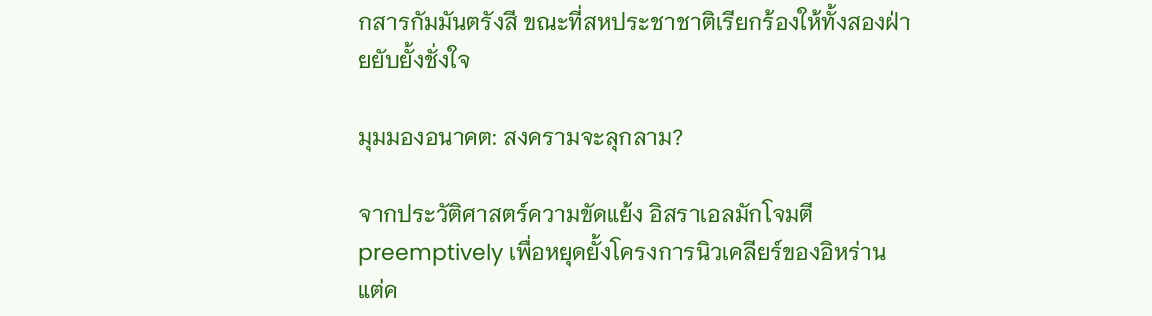กสารกัมมันตรังสี ขณะที่สหประชาชาติเรียกร้องให้ทั้งสองฝ่ายยับยั้งชั่งใจ

มุมมองอนาคต: สงครามจะลุกลาม?

จากประวัติศาสตร์ความขัดแย้ง อิสราเอลมักโจมตี preemptively เพื่อหยุดยั้งโครงการนิวเคลียร์ของอิหร่าน แต่ค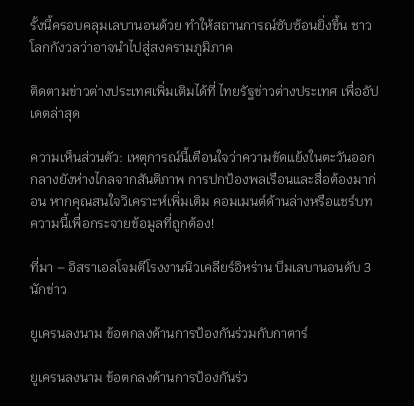รั้งนี้ครอบคลุมเลบานอนด้วย ทำให้สถานการณ์ซับซ้อนยิ่งขึ้น ชาวโลกกังวลว่าอาจนำไปสู่สงครามภูมิภาค

ติดตามข่าวต่างประเทศเพิ่มเติมได้ที่ ไทยรัฐข่าวต่างประเทศ เพื่ออัปเดตล่าสุด

ความเห็นส่วนตัว: เหตุการณ์นี้เตือนใจว่าความขัดแย้งในตะวันออกกลางยังห่างไกลจากสันติภาพ การปกป้องพลเรือนและสื่อต้องมาก่อน หากคุณสนใจวิเคราะห์เพิ่มเติม คอมเมนต์ด้านล่างหรือแชร์บทความนี้เพื่อกระจายข้อมูลที่ถูกต้อง!

ที่มา – อิสราเอลโจมตีโรงงานนิวเคลียร์อิหร่าน บึมเลบานอนดับ 3 นักข่าว

ยูเครนลงนาม ข้อตกลงด้านการป้องกันร่วมกับกาตาร์

ยูเครนลงนาม ข้อตกลงด้านการป้องกันร่ว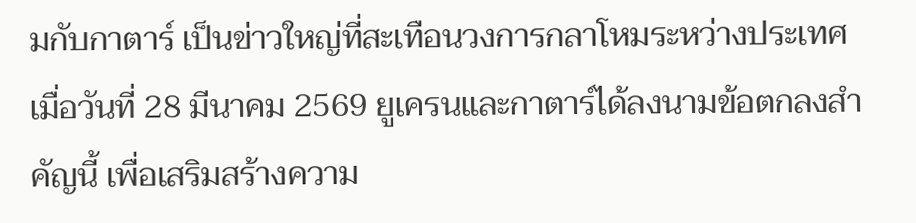มกับกาตาร์ เป็นข่าวใหญ่ที่สะเทือนวงการกลาโหมระหว่างประเทศ เมื่อวันที่ 28 มีนาคม 2569 ยูเครนและกาตาร์ได้ลงนามข้อตกลงสำคัญนี้ เพื่อเสริมสร้างความ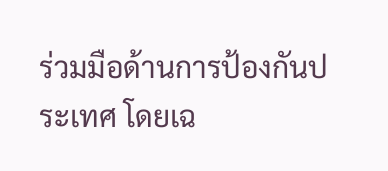ร่วมมือด้านการป้องกันประเทศ โดยเฉ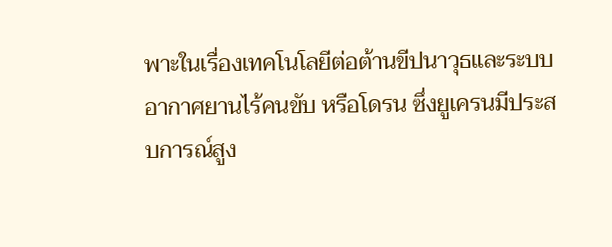พาะในเรื่องเทคโนโลยีต่อต้านขีปนาวุธและระบบอากาศยานไร้คนขับ หรือโดรน ซึ่งยูเครนมีประสบการณ์สูง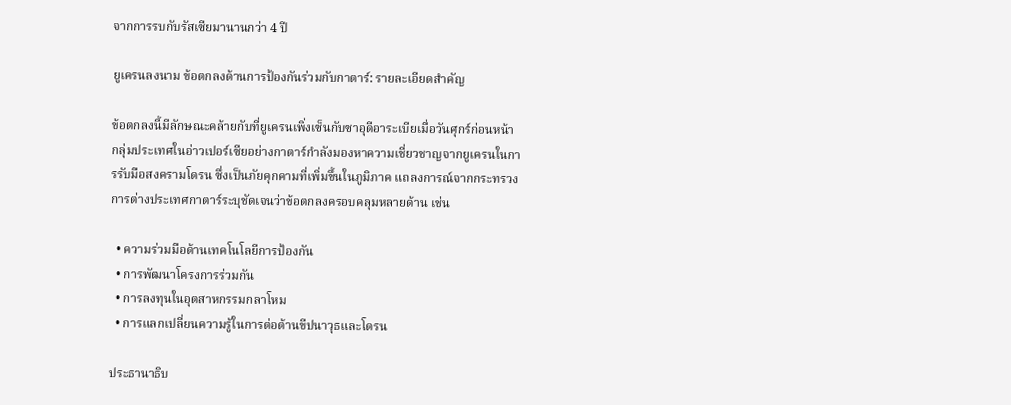จากการรบกับรัสเซียมานานกว่า 4 ปี

ยูเครนลงนาม ข้อตกลงด้านการป้องกันร่วมกับกาตาร์: รายละเอียดสำคัญ

ข้อตกลงนี้มีลักษณะคล้ายกับที่ยูเครนเพิ่งเซ็นกับซาอุดีอาระเบียเมื่อวันศุกร์ก่อนหน้า กลุ่มประเทศในอ่าวเปอร์เซียอย่างกาตาร์กำลังมองหาความเชี่ยวชาญจากยูเครนในการรับมือสงครามโดรน ซึ่งเป็นภัยคุกคามที่เพิ่มขึ้นในภูมิภาค แถลงการณ์จากกระทรวงการต่างประเทศกาตาร์ระบุชัดเจนว่าข้อตกลงครอบคลุมหลายด้าน เช่น

  • ความร่วมมือด้านเทคโนโลยีการป้องกัน
  • การพัฒนาโครงการร่วมกัน
  • การลงทุนในอุตสาหกรรมกลาโหม
  • การแลกเปลี่ยนความรู้ในการต่อต้านขีปนาวุธและโดรน

ประธานาธิบ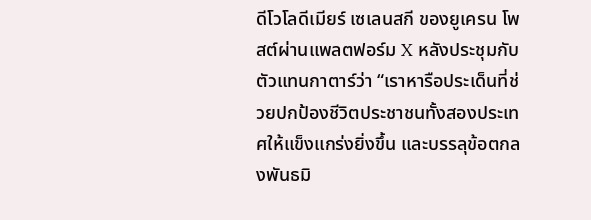ดีโวโลดีเมียร์ เซเลนสกี ของยูเครน โพสต์ผ่านแพลตฟอร์ม X หลังประชุมกับตัวแทนกาตาร์ว่า “เราหารือประเด็นที่ช่วยปกป้องชีวิตประชาชนทั้งสองประเทศให้แข็งแกร่งยิ่งขึ้น และบรรลุข้อตกลงพันธมิ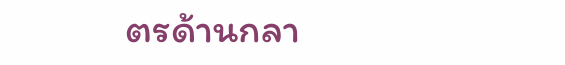ตรด้านกลา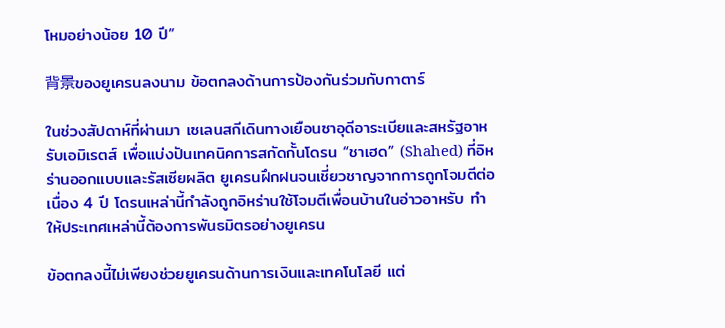โหมอย่างน้อย 10 ปี”

背景ของยูเครนลงนาม ข้อตกลงด้านการป้องกันร่วมกับกาตาร์

ในช่วงสัปดาห์ที่ผ่านมา เซเลนสกีเดินทางเยือนซาอุดีอาระเบียและสหรัฐอาหรับเอมิเรตส์ เพื่อแบ่งปันเทคนิคการสกัดกั้นโดรน “ชาเฮด” (Shahed) ที่อิหร่านออกแบบและรัสเซียผลิต ยูเครนฝึกฝนจนเชี่ยวชาญจากการถูกโจมตีต่อเนื่อง 4 ปี โดรนเหล่านี้กำลังถูกอิหร่านใช้โจมตีเพื่อนบ้านในอ่าวอาหรับ ทำให้ประเทศเหล่านี้ต้องการพันธมิตรอย่างยูเครน

ข้อตกลงนี้ไม่เพียงช่วยยูเครนด้านการเงินและเทคโนโลยี แต่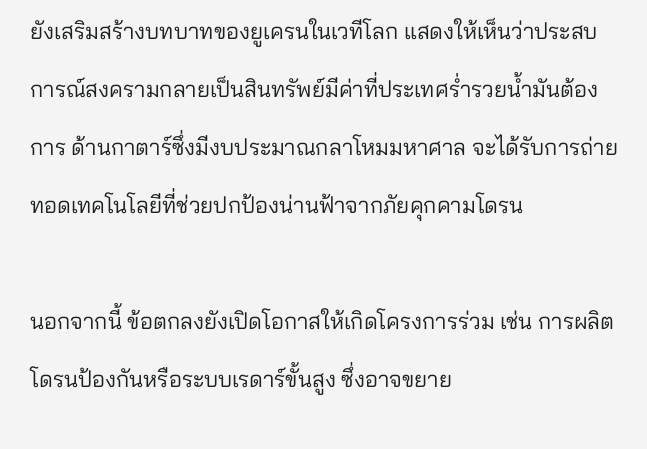ยังเสริมสร้างบทบาทของยูเครนในเวทีโลก แสดงให้เห็นว่าประสบการณ์สงครามกลายเป็นสินทรัพย์มีค่าที่ประเทศร่ำรวยน้ำมันต้องการ ด้านกาตาร์ซึ่งมีงบประมาณกลาโหมมหาศาล จะได้รับการถ่ายทอดเทคโนโลยีที่ช่วยปกป้องน่านฟ้าจากภัยคุกคามโดรน

นอกจากนี้ ข้อตกลงยังเปิดโอกาสให้เกิดโครงการร่วม เช่น การผลิตโดรนป้องกันหรือระบบเรดาร์ขั้นสูง ซึ่งอาจขยาย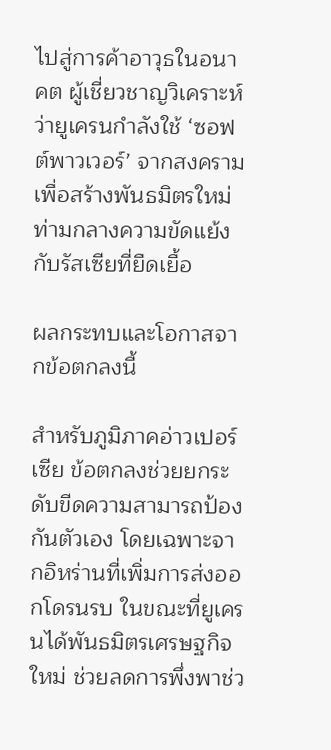ไปสู่การค้าอาวุธในอนาคต ผู้เชี่ยวชาญวิเคราะห์ว่ายูเครนกำลังใช้ ‘ซอฟต์พาวเวอร์’ จากสงครามเพื่อสร้างพันธมิตรใหม่ ท่ามกลางความขัดแย้งกับรัสเซียที่ยืดเยื้อ

ผลกระทบและโอกาสจากข้อตกลงนี้

สำหรับภูมิภาคอ่าวเปอร์เซีย ข้อตกลงช่วยยกระดับขีดความสามารถป้องกันตัวเอง โดยเฉพาะจากอิหร่านที่เพิ่มการส่งออกโดรนรบ ในขณะที่ยูเครนได้พันธมิตรเศรษฐกิจใหม่ ช่วยลดการพึ่งพาช่ว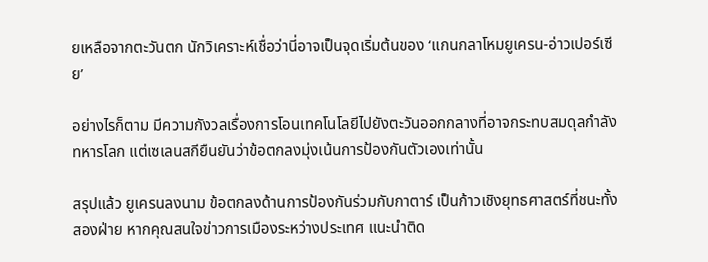ยเหลือจากตะวันตก นักวิเคราะห์เชื่อว่านี่อาจเป็นจุดเริ่มต้นของ ‘แกนกลาโหมยูเครน-อ่าวเปอร์เซีย’

อย่างไรก็ตาม มีความกังวลเรื่องการโอนเทคโนโลยีไปยังตะวันออกกลางที่อาจกระทบสมดุลกำลังทหารโลก แต่เซเลนสกียืนยันว่าข้อตกลงมุ่งเน้นการป้องกันตัวเองเท่านั้น

สรุปแล้ว ยูเครนลงนาม ข้อตกลงด้านการป้องกันร่วมกับกาตาร์ เป็นก้าวเชิงยุทธศาสตร์ที่ชนะทั้งสองฝ่าย หากคุณสนใจข่าวการเมืองระหว่างประเทศ แนะนำติด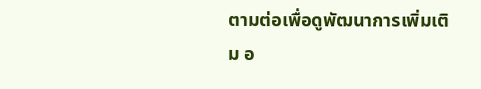ตามต่อเพื่อดูพัฒนาการเพิ่มเติม อ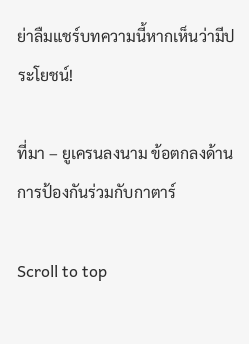ย่าลืมแชร์บทความนี้หากเห็นว่ามีประโยชน์!

ที่มา – ยูเครนลงนาม ข้อตกลงด้านการป้องกันร่วมกับกาตาร์

Scroll to top